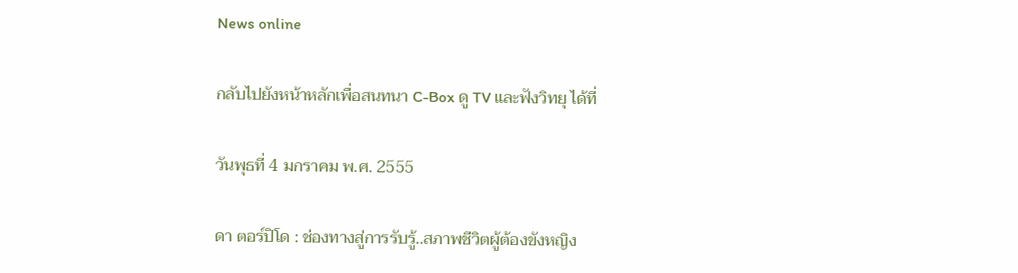News online

กลับไปยังหน้าหลักเพื่อสนทนา C-Box ดู TV และฟังวิทยุ ได้ที่

วันพุธที่ 4 มกราคม พ.ศ. 2555

ดา ตอร์ปิโด : ช่องทางสู่การรับรู้..สภาพชีวิตผู้ต้องขังหญิง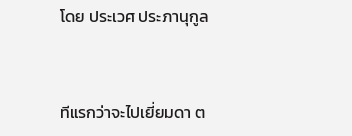โดย ประเวศ ประภานุกูล


ทีแรกว่าจะไปเยี่ยมดา ต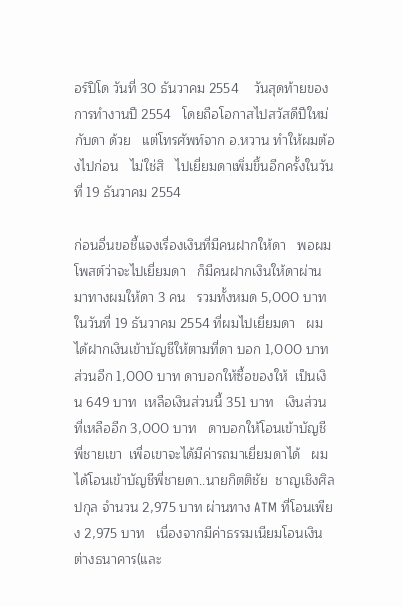อร์ปิโด วันที่ 30 ธันวาคม 2554    วันสุดท้ายของการทำงานปี 2554   โดยถือโอกาสไปสวัสดีปีใหม่กับดา ด้วย   แต่โทรศัพท์จาก อ.หวาน ทำให้ผมต้องไปก่อน   ไม่ใช่สิ   ไปเยี่ยมดาเพิ่มขึ้นอีกครั้งในวันที่ 19 ธันวาคม 2554

ก่อนอื่นขอชี้แจงเรื่องเงินที่มีคนฝากให้ดา   พอผมโพสต์ว่าจะไปเยี่ยมดา   ก็มีคนฝากเงินให้ดาผ่านมาทางผมให้ดา 3 คน   รวมทั้งหมด 5,000 บาท   ในวันที่ 19 ธันวาคม 2554 ที่ผมไปเยี่ยมดา   ผมได้ฝากเงินเข้าบัญชีให้ตามที่ดา บอก 1,000 บาท   ส่วนอีก 1,000 บาท ดาบอกให้ซื้อของให้  เป็นเงิน 649 บาท  เหลือเงินส่วนนี้ 351 บาท   เงินส่วนที่เหลืออีก 3,000 บาท   ดาบอกให้โอนเข้าบัญชีพี่ชายเขา  เพื่อเขาจะได้มีค่ารถมาเยี่ยมดาได้   ผมได้โอนเข้าบัญชีพี่ชายดา..นายกิตติชัย  ชาญเชิงศิลปกุล จำนวน 2,975 บาท ผ่านทาง ATM ที่โอนเพียง 2,975 บาท   เนื่องจากมีค่าธรรมเนียมโอนเงินต่างธนาคาร(และ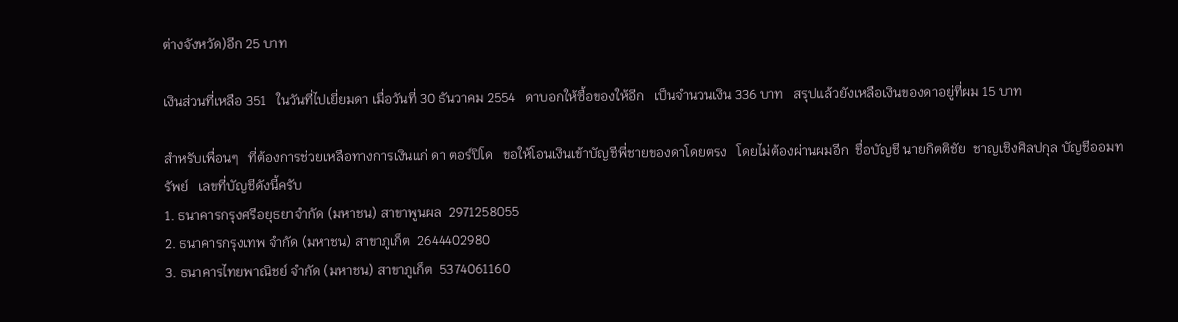ต่างจังหวัด)อีก 25 บาท

เงินส่วนที่เหลือ 351   ในวันที่ไปเยี่ยมดา เมื่อวันที่ 30 ธันวาคม 2554   ดาบอกให้ซื้อของให้อีก   เป็นจำนวนเงิน 336 บาท   สรุปแล้วยังเหลือเงินของดาอยู่ที่ผม 15 บาท

สำหรับเพื่อนๆ   ที่ต้องการช่วยเหลือทางการเงินแก่ ดา ตอร์ปิโด   ขอให้โอนเงินเข้าบัญชีพี่ชายของดาโดยตรง   โดยไม่ต้องผ่านผมอีก  ชื่อบัญชี นายกิตติชัย  ชาญเชิงศิลปกุล บัญชีออมทรัพย์   เลขที่บัญชีดังนี้ครับ
1. ธนาคารกรุงศรีอยุธยาจำกัด (มหาชน) สาขาพูนผล  2971258055
2. ธนาคารกรุงเทพ จำกัด (มหาชน) สาขาภูเก็ต  2644402980
3. ธนาคารไทยพาณิชย์ จำกัด (มหาชน) สาขาภูเก็ต  5374061160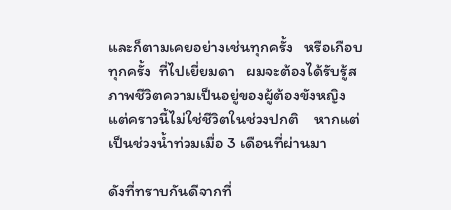และก็ตามเคยอย่างเช่นทุกครั้ง   หรือเกือบทุกครั้ง  ที่ไปเยี่ยมดา   ผมจะต้องได้รับรู้สภาพชีวิตความเป็นอยู่ของผู้ต้องขังหญิง   แต่คราวนี้ไม่ใช่ชีวิตในช่วงปกติ    หากแต่เป็นช่วงน้ำท่วมเมื่อ 3 เดือนที่ผ่านมา

ดังที่ทราบกันดีจากที่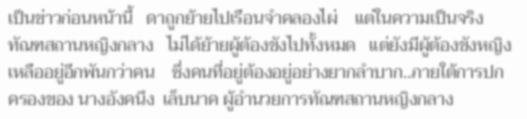เป็นข่าวก่อนหน้านี้   ดาถูกย้ายไปเรือนจำคลองไผ่    แต่ในความเป็นจริง   ทัณฑสถานหญิงกลาง   ไม่ได้ย้ายผู้ต้องขังไปทั้งหมด   แต่ยังมีผู้ต้องขังหญิงเหลืออยู่อีกพันกว่าคน    ซึ่งคนที่อยู่ต้องอยู่อย่างยากลำบาก..ภายใต้การปกครองของ นางอังคนึง  เล็บนาค ผู้อำนวยการทัณฑสถานหญิงกลาง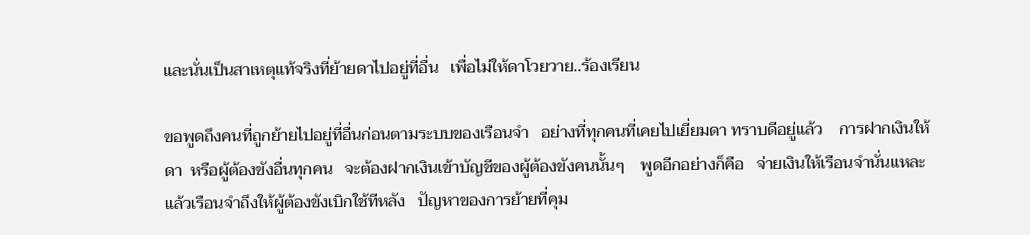และนั่นเป็นสาเหตุแท้จริงที่ย้ายดาไปอยู่ที่อื่น   เพื่อไม่ให้ดาโวยวาย..ร้องเรียน

ขอพูดถึงคนที่ถูกย้ายไปอยู่ที่อื่นก่อนตามระบบของเรือนจำ   อย่างที่ทุกคนที่เคยไปเยี่ยมดา ทราบดีอยู่แล้ว    การฝากเงินให้ดา  หรือผู้ต้องขังอื่นทุกคน   จะต้องฝากเงินเข้าบัญชีของผู้ต้องขังคนนั้นๆ    พูดอีกอย่างก็คือ   จ่ายเงินให้เรือนจำนั่นแหละ   แล้วเรือนจำถึงให้ผู้ต้องขังเบิกใช้ทีหลัง   ปัญหาของการย้ายที่คุม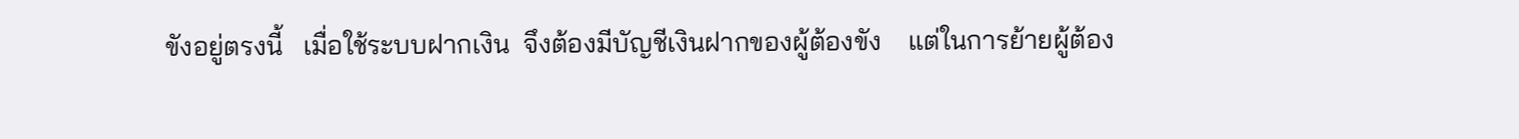ขังอยู่ตรงนี้   เมื่อใช้ระบบฝากเงิน  จึงต้องมีบัญชีเงินฝากของผู้ต้องขัง    แต่ในการย้ายผู้ต้อง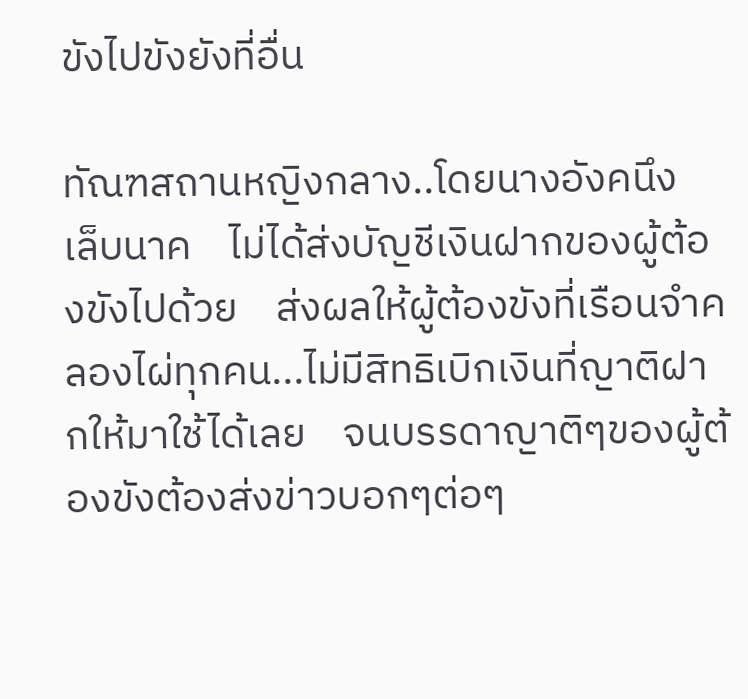ขังไปขังยังที่อื่น

ทัณฑสถานหญิงกลาง..โดยนางอังคนึง  เล็บนาค    ไม่ได้ส่งบัญชีเงินฝากของผู้ต้องขังไปด้วย    ส่งผลให้ผู้ต้องขังที่เรือนจำคลองไผ่ทุกคน...ไม่มีสิทธิเบิกเงินที่ญาติฝากให้มาใช้ได้เลย    จนบรรดาญาติๆของผู้ต้องขังต้องส่งข่าวบอกๆต่อๆ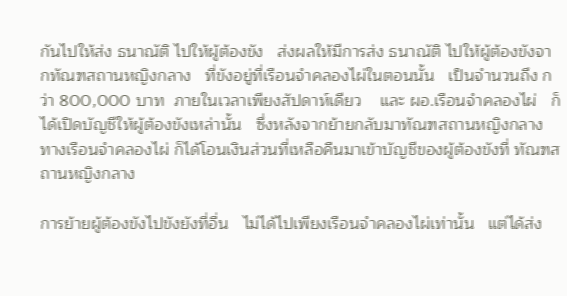กันไปให้ส่ง ธนาณัติ ไปให้ผู้ต้องขัง   ส่งผลให้มีการส่ง ธนาณัติ ไปให้ผู้ต้องขังจากทัณฑสถานหญิงกลาง   ที่ขังอยู่ที่เรือนจำคลองไผ่ในตอนนั้น   เป็นจำนวนถึง กว่า 800,000 บาท  ภายในเวลาเพียงสัปดาห์เดียว    และ ผอ.เรือนจำคลองไผ่   ก็ได้เปิดบัญชีให้ผู้ต้องขังเหล่านั้น   ซึ่งหลังจากย้ายกลับมาทัณฑสถานหญิงกลาง    ทางเรือนจำคลองไผ่ ก็ได้โอนเงินส่วนที่เหลือคืนมาเข้าบัญชีของผู้ต้องขังที่ ทัณฑสถานหญิงกลาง

การย้ายผู้ต้องขังไปขังยังที่อื่น   ไม่ได้ไปเพียงเรือนจำคลองไผ่เท่านั้น   แต่ได้ส่ง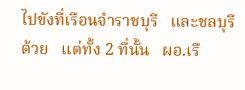ไปขังที่เรือนจำราชบุรี   และชลบุรี  ด้วย   แต่ทั้ง 2 ที่นั้น   ผอ.เรื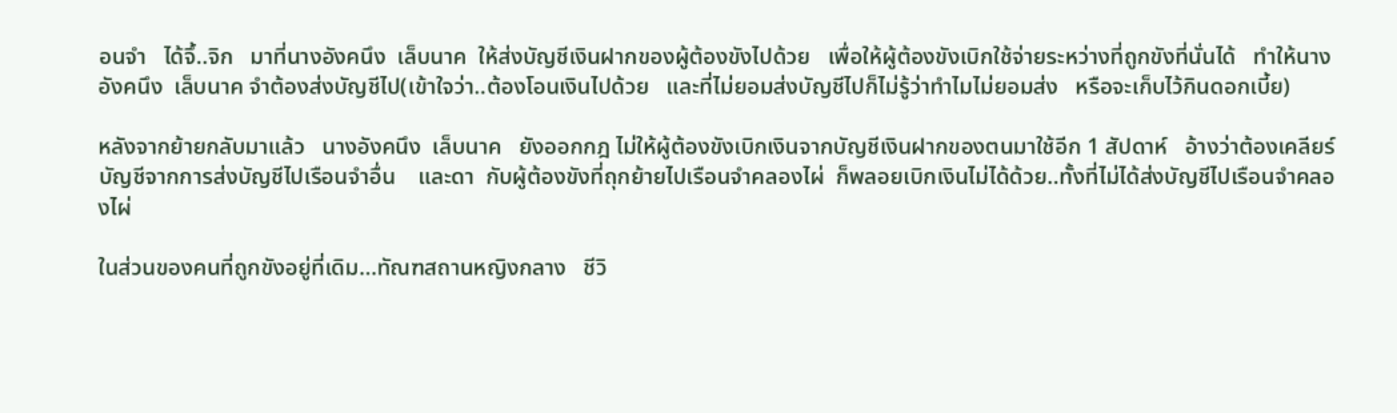อนจำ   ได้จึ้..จิก   มาที่นางอังคนึง  เล็บนาค  ให้ส่งบัญชีเงินฝากของผู้ต้องขังไปด้วย   เพื่อให้ผู้ต้องขังเบิกใช้จ่ายระหว่างที่ถูกขังที่นั่นได้   ทำให้นางอังคนึง  เล็บนาค จำต้องส่งบัญชีไป(เข้าใจว่า..ต้องโอนเงินไปด้วย   และที่ไม่ยอมส่งบัญชีไปก็ไม่รู้ว่าทำไมไม่ยอมส่ง   หรือจะเก็บไว้กินดอกเบี้ย)

หลังจากย้ายกลับมาแล้ว   นางอังคนึง  เล็บนาค   ยังออกกฎ ไม่ให้ผู้ต้องขังเบิกเงินจากบัญชีเงินฝากของตนมาใช้อีก 1 สัปดาห์   อ้างว่าต้องเคลียร์บัญชีจากการส่งบัญชีไปเรือนจำอื่น    และดา  กับผู้ต้องขังที่ถุกย้ายไปเรือนจำคลองไผ่  ก็พลอยเบิกเงินไม่ได้ด้วย..ทั้งที่ไม่ได้ส่งบัญชีไปเรือนจำคลองไผ่

ในส่วนของคนที่ถูกขังอยู่ที่เดิม...ทัณฑสถานหญิงกลาง   ชีวิ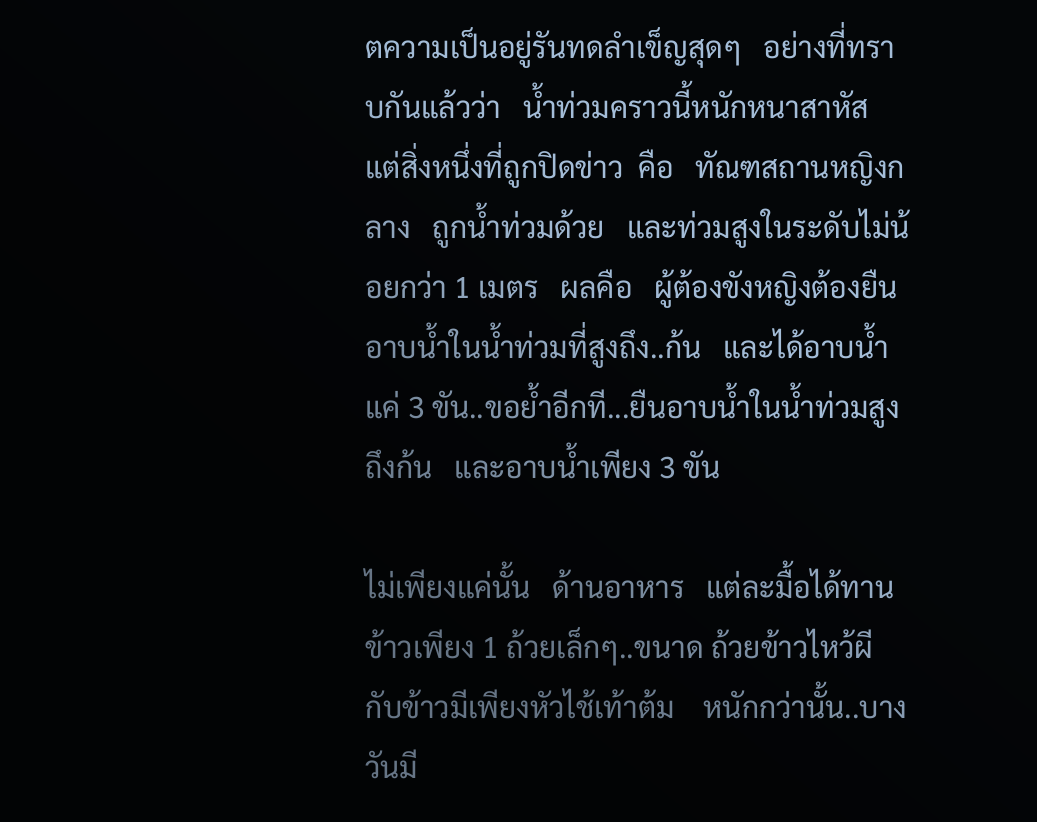ตความเป็นอยู่รันทดลำเข็ญสุดๆ   อย่างที่ทราบกันแล้วว่า   น้ำท่วมคราวนี้หนักหนาสาหัส   แต่สิ่งหนึ่งที่ถูกปิดข่าว  คือ   ทัณฑสถานหญิงกลาง   ถูกน้ำท่วมด้วย   และท่วมสูงในระดับไม่น้อยกว่า 1 เมตร   ผลคือ   ผู้ต้องขังหญิงต้องยืนอาบน้ำในน้ำท่วมที่สูงถึง..ก้น   และได้อาบน้ำแค่ 3 ขัน..ขอย้ำอีกที...ยืนอาบน้ำในน้ำท่วมสูงถึงก้น   และอาบน้ำเพียง 3 ขัน

ไม่เพียงแค่นั้น   ด้านอาหาร   แต่ละมื้อได้ทานข้าวเพียง 1 ถ้วยเล็กๆ..ขนาด ถ้วยข้าวไหว้ผี   กับข้าวมีเพียงหัวไช้เท้าต้ม    หนักกว่านั้น..บางวันมี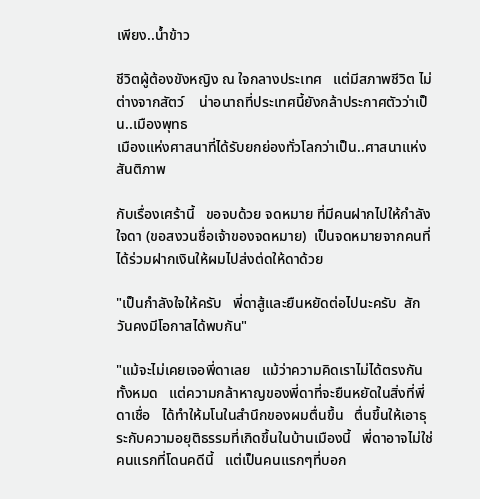เพียง..น้ำข้าว

ชีวิตผู้ต้องขังหญิง ณ ใจกลางประเทศ   แต่มีสภาพชีวิต ไม่ต่างจากสัตว์    น่าอนาถที่ประเทศนี้ยังกล้าประกาศตัวว่าเป็น..เมืองพุทธ
เมืองแห่งศาสนาที่ได้รับยกย่องทั่วโลกว่าเป็น..ศาสนาแห่งสันติภาพ

กับเรื่องเศร้านี้   ขอจบด้วย จดหมาย ที่มีคนฝากไปให้กำลังใจดา (ขอสงวนชื่อเจ้าของจดหมาย)  เป็นจดหมายจากคนที่ได้ร่วมฝากเงินให้ผมไปส่งต่ดให้ดาด้วย

"เป็นกำลังใจให้ครับ   พี่ดาสู้และยืนหยัดต่อไปนะครับ  สักวันคงมีโอกาสได้พบกัน"

"แม้จะไม่เคยเจอพี่ดาเลย   แม้ว่าความคิดเราไม่ได้ตรงกันทั้งหมด   แต่ความกล้าหาญของพี่ดาที่จะยืนหยัดในสิ่งที่พี่ดาเชื่อ   ได้ทำให้มโนในสำนึกของผมตื่นขึ้น   ตื่นขึ้นให้เอาธุระกับความอยุติธรรมที่เกิดขึ้นในบ้านเมืองนี้   พี่ดาอาจไม่ใช่คนแรกที่โดนคดีนี้   แต่เป็นคนแรกๆที่บอก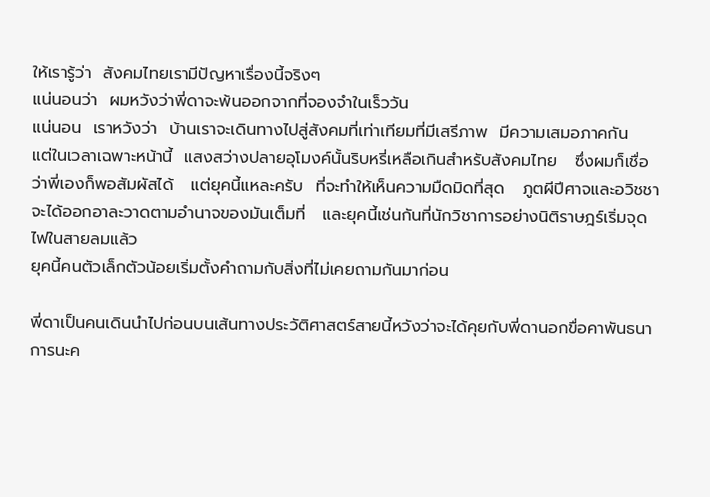ให้เรารู้ว่า  สังคมไทยเรามีปัญหาเรื่องนี้จริงๆ
แน่นอนว่า  ผมหวังว่าพี่ดาจะพ้นออกจากที่จองจำในเร็ววัน
แน่นอน  เราหวังว่า  บ้านเราจะเดินทางไปสู่สังคมที่เท่าเทียมที่มีเสรีภาพ  มีความเสมอภาคกัน   แต่ในเวลาเฉพาะหน้านี้  แสงสว่างปลายอุโมงค์นั้นริบหรี่เหลือเกินสำหรับสังคมไทย   ซึ่งผมก็เชื่อว่าพี่เองก็พอสัมผัสได้   แต่ยุคนี้แหละครับ  ที่จะทำให้เห็นความมืดมิดที่สุด   ภูตผีปีศาจและอวิชชา  จะได้ออกอาละวาดตามอำนาจของมันเต็มที่   และยุคนี้เช่นกันที่นักวิชาการอย่างนิติราษฎร์เริ่มจุดไฟในสายลมแล้ว
ยุคนี้คนตัวเล็กตัวน้อยเริ่มตั้งคำถามกับสิ่งที่ไม่เคยถามกันมาก่อน

พี่ดาเป็นคนเดินนำไปก่อนบนเส้นทางประวัติศาสตร์สายนี้หวังว่าจะได้คุยกับพี่ดานอกขื่อคาพันธนาการนะค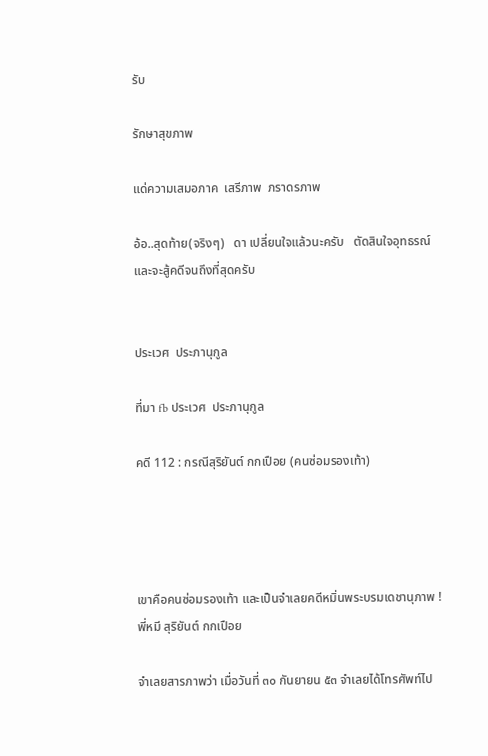รับ

รักษาสุขภาพ

แด่ความเสมอภาค  เสรีภาพ  ภราดรภาพ

อ้อ..สุดท้าย(จริงๆ)   ดา เปลี่ยนใจแล้วนะครับ   ตัดสินใจอุทธรณ์   และจะสู้คดีจนถึงที่สุดครับ


ประเวศ  ประภานุกูล

ที่มา fb ประเวศ  ประภานุกูล

คดี 112 : กรณีสุริยันต์ กกเปือย (คนซ่อมรองเท้า)




เขาคือคนซ่อมรองเท้า และเป็นจำเลยคดีหมิ่นพระบรมเดชานุภาพ !
พี่หมี สุริยันต์ กกเปือย

จำเลยสารภาพว่า เมื่อวันที่ ๓๐ กันยายน ๕๓ จำเลยได้โทรศัพท์ไป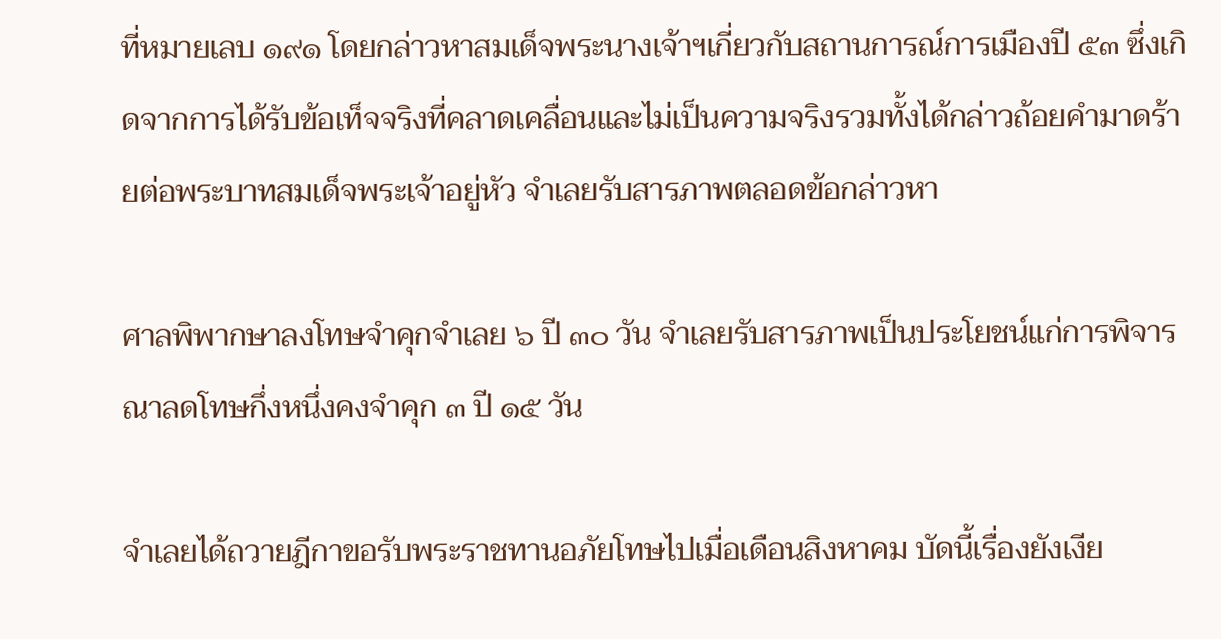ที่หมายเลบ ๑๙๑ โดยกล่าวหาสมเด็จพระนางเจ้าฯเกี่ยวกับสถานการณ์การเมืองปี ๕๓ ซึ่งเกิดจากการได้รับข้อเท็จจริงที่คลาดเคลื่อนและไม่เป็นความจริงรวมทั้งได้กล่าวถ้อยคำมาดร้ายต่อพระบาทสมเด็จพระเจ้าอยู่หัว จำเลยรับสารภาพตลอดข้อกล่าวหา

ศาลพิพากษาลงโทษจำคุกจำเลย ๖ ปี ๓๐ วัน จำเลยรับสารภาพเป็นประโยชน์แก่การพิจารณาลดโทษกึ่งหนึ่งคงจำคุก ๓ ปี ๑๕ วัน

จำเลยได้ถวายฎีกาขอรับพระราชทานอภัยโทษไปเมื่อเดือนสิงหาคม บัดนี้เรื่องยังเงีย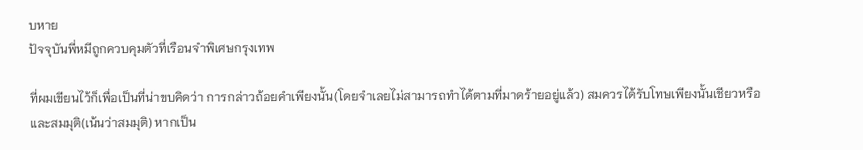บหาย
ปัจจุบันพี่หมีถูกควบคุมตัวที่เรือนจำพิเศษกรุงเทพ

ที่ผมเขียนไว้ก็เพื่อเป็นที่น่าขบคิดว่า การกล่าวถ้อยคำเพียงนั้น(โดยจำเลยไม่สามารถทำได้ตามที่มาดร้ายอยู่แล้ว) สมควรได้รับโทษเพียงนั้นเชียวหรือ และสมมุติ(เน้นว่าสมมุติ) หากเป็น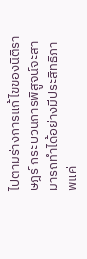ไปตามร่างการแก้ไขของนิติราษฎร์ กระบวนการพิสูจน์จะสามารถทำได้อย่างมีประสิทธิภาพแค่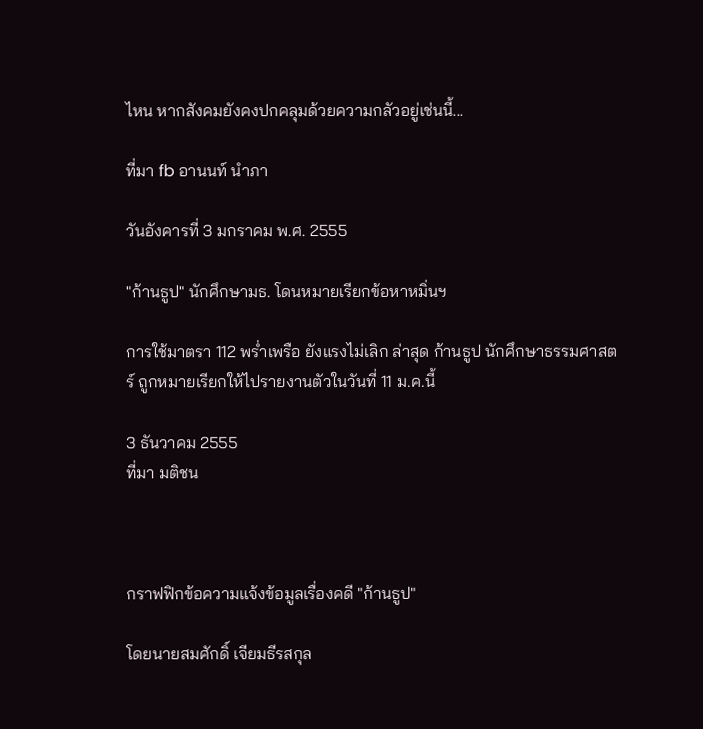ไหน หากสังคมยังคงปกคลุมด้วยความกลัวอยู่เช่นนี้...

ที่มา fb อานนท์ นำภา

วันอังคารที่ 3 มกราคม พ.ศ. 2555

"ก้านธูป" นักศึกษามธ. โดนหมายเรียกข้อหาหมิ่นฯ

การใช้มาตรา 112 พร่ำเพรือ ยังแรงไม่เลิก ล่าสุด ก้านธูป นักศึกษาธรรมศาสตร์ ถูกหมายเรียกให้ไปรายงานตัวในวันที่ 11 ม.ค.นี้

3 ธันวาคม 2555
ที่มา มติชน



กราฟฟิกข้อความแจ้งข้อมูลเรื่องคดี "ก้านธูป"

โดยนายสมศักดิ์ เจียมธีรสกุล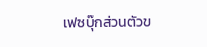เฟซบุ๊กส่วนตัวข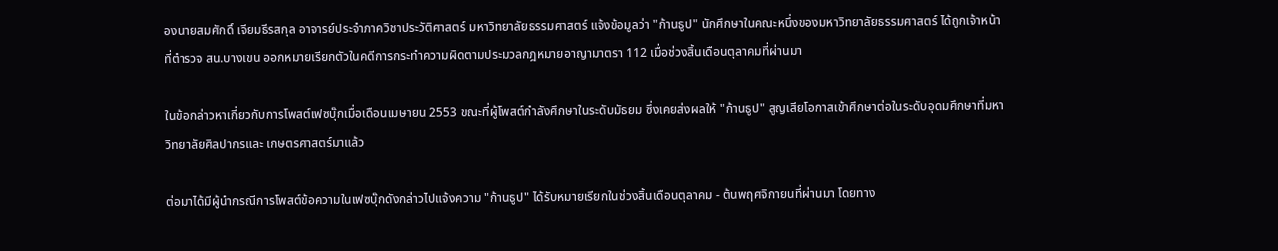องนายสมศักดิ์ เจียมธีรสกุล อาจารย์ประจำภาควิชาประวัติศาสตร์ มหาวิทยาลัยธรรมศาสตร์ แจ้งข้อมูลว่า "ก้านธูป" นักศึกษาในคณะหนึ่งของมหาวิทยาลัยธรรมศาสตร์ ได้ถูกเจ้าหน้าที่ตำรวจ สน.บางเขน ออกหมายเรียกตัวในคดีการกระทำความผิดตามประมวลกฎหมายอาญามาตรา 112 เมื่อช่วงสิ้นเดือนตุลาคมที่ผ่านมา

ในข้อกล่าวหาเกี่ยวกับการโพสต์เฟซบุ๊กเมื่อเดือนเมษายน 2553 ขณะที่ผู้โพสต์กำลังศึกษาในระดับมัธยม ซึ่งเคยส่งผลให้ "ก้านธูป" สูญเสียโอกาสเข้าศึกษาต่อในระดับอุดมศึกษาที่มหาวิทยาลัยศิลปากรและ เกษตรศาสตร์มาแล้ว

ต่อมาได้มีผู้นำกรณีการโพสต์ข้อความในเฟซบุ๊กดังกล่าวไปแจ้งความ "ก้านธูป" ได้รับหมายเรียกในช่วงสิ้นเดือนตุลาคม - ต้นพฤศจิกายนที่ผ่านมา โดยทาง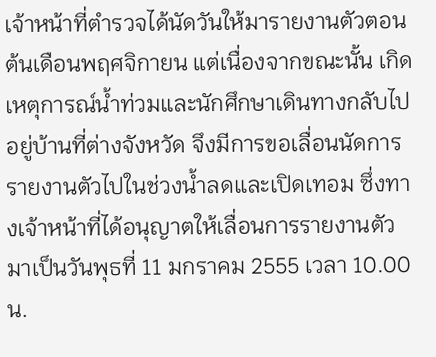เจ้าหน้าที่ตำรวจได้นัดวันให้มารายงานตัวตอนต้นเดือนพฤศจิกายน แต่เนื่องจากขณะนั้น เกิดเหตุการณ์น้ำท่วมและนักศึกษาเดินทางกลับไปอยู่บ้านที่ต่างจังหวัด จึงมีการขอเลื่อนนัดการรายงานตัวไปในช่วงน้ำลดและเปิดเทอม ซึ่งทางเจ้าหน้าที่ได้อนุญาตให้เลื่อนการรายงานตัวมาเป็นวันพุธที่ 11 มกราคม 2555 เวลา 10.00 น.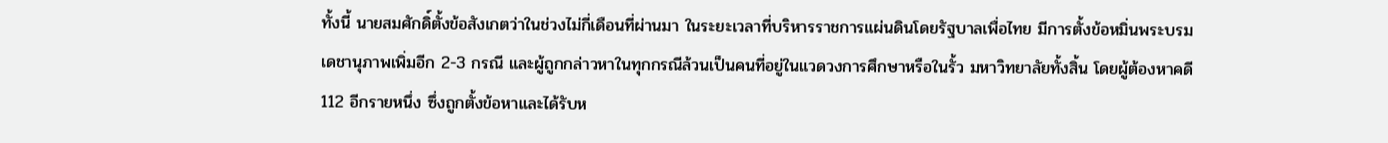ทั้งนี้ นายสมศักดิ์ตั้งข้อสังเกตว่าในช่วงไม่กี่เดือนที่ผ่านมา ในระยะเวลาที่บริหารราชการแผ่นดินโดยรัฐบาลเพื่อไทย มีการตั้งข้อหมิ่นพระบรมเดชานุภาพเพิ่มอีก 2-3 กรณี และผู้ถูกกล่าวหาในทุกกรณีล้วนเป็นคนที่อยู่ในแวดวงการศึกษาหรือในรั้ว มหาวิทยาลัยทั้งสิ้น โดยผู้ต้องหาคดี 112 อีกรายหนึ่ง ซึ่งถูกตั้งข้อหาและได้รับห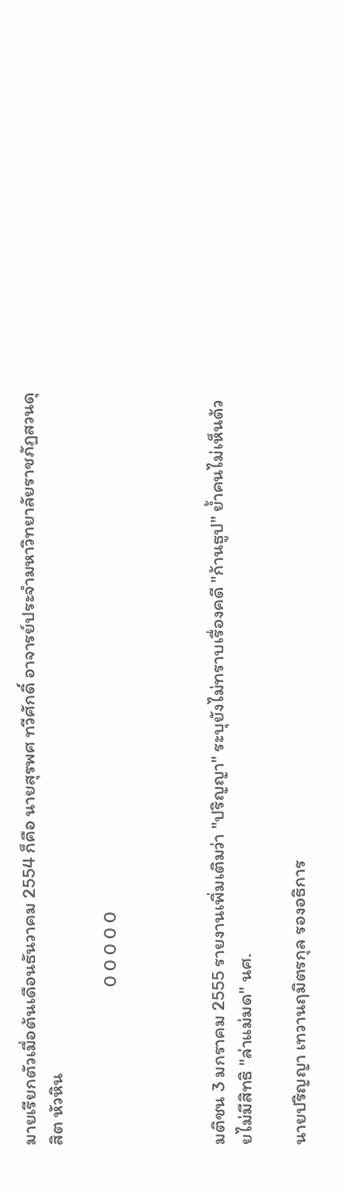มายเรียกตัวเมื่อต้นเดือนธันวาคม 2554 ก็คือ นายสุรพศ ทวีศักดิ์ อาจารย์ประจำมหาวิทยาลัยราชภัฏสวนดุสิต หัวหิน

                                     0 0 0 0 0



มติชน 3 มกราคม 2555 รายงานเพิ่มเติมว่า "ปริญญา" ระบุยังไม่ทราบเรื่องคดี "ก้านธูป" ย้ำคนไม่เห็นด้วยไม่มีสิทธิ "ล่าแม่มด" นศ.

นายปริญญา เทวานฤมิตรกุล รองอธิการ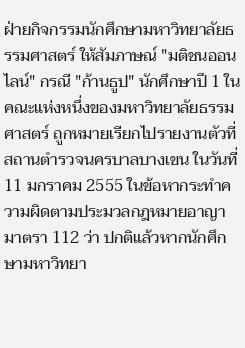ฝ่ายกิจกรรมนักศึกษามหาวิทยาลัยธรรมศาสตร์ ให้สัมภาษณ์ "มติชนออนไลน์" กรณี "ก้านธูป" นักศึกษาปี 1 ในคณะแห่งหนึ่งของมหาวิทยาลัยธรรมศาสตร์ ถูกหมายเรียกไปรายงานตัวที่ สถานตำรวจนครบาลบางเขน ในวันที่ 11 มกราคม 2555 ในข้อหากระทำความผิดตามประมวลกฎหมายอาญามาตรา 112 ว่า ปกติแล้วหากนักศึกษามหาวิทยา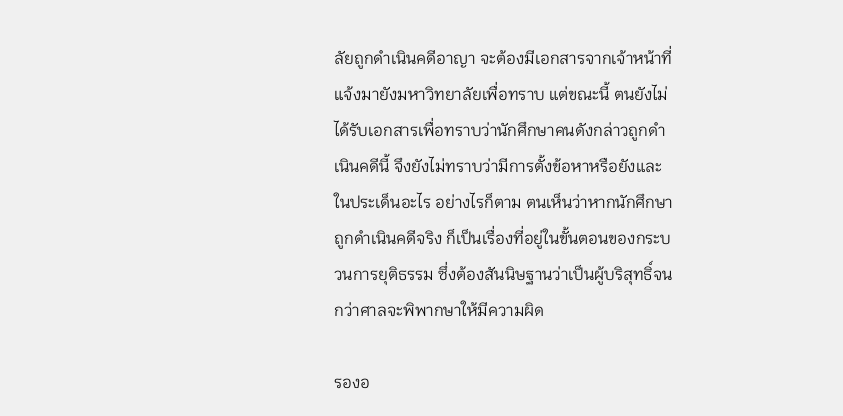ลัยถูกดำเนินคดีอาญา จะต้องมีเอกสารจากเจ้าหน้าที่แจ้งมายังมหาวิทยาลัยเพื่อทราบ แต่ขณะนี้ ตนยังไม่ได้รับเอกสารเพื่อทราบว่านักศึกษาคนดังกล่าวถูกดำเนินคดีนี้ จึงยังไม่ทราบว่ามีการตั้งข้อหาหรือยังและในประเด็นอะไร อย่างไรก็ตาม ตนเห็นว่าหากนักศึกษาถูกดำเนินคดีจริง ก็เป็นเรื่องที่อยู่ในขั้นตอนของกระบวนการยุติธรรม ซึ่งต้องสันนิษฐานว่าเป็นผู้บริสุทธิ์จนกว่าศาลจะพิพากษาให้มีความผิด

รองอ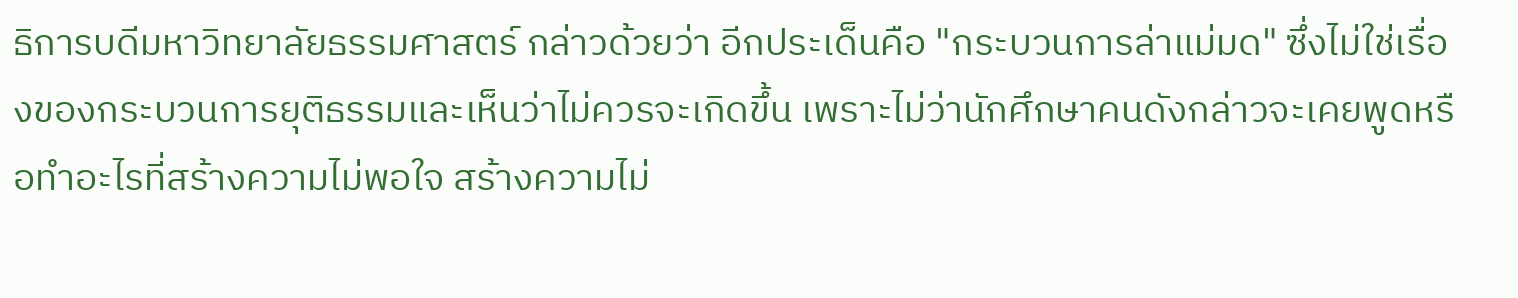ธิการบดีมหาวิทยาลัยธรรมศาสตร์ กล่าวด้วยว่า อีกประเด็นคือ "กระบวนการล่าแม่มด" ซึ่งไม่ใช่เรื่องของกระบวนการยุติธรรมและเห็นว่าไม่ควรจะเกิดขึ้น เพราะไม่ว่านักศึกษาคนดังกล่าวจะเคยพูดหรือทำอะไรที่สร้างความไม่พอใจ สร้างความไม่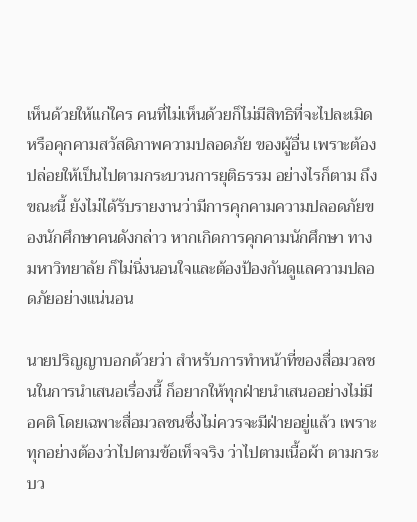เห็นด้วยให้แก่ใคร คนที่ไม่เห็นด้วยก็ไม่มีสิทธิที่จะไปละเมิดหรือคุกคามสวัสดิภาพความปลอดภัย ของผู้อื่น เพราะต้องปล่อยให้เป็นไปตามกระบวนการยุติธรรม อย่างไรก็ตาม ถึงขณะนี้ ยังไม่ได้รับรายงานว่ามีการคุกคามความปลอดภัยของนักศึกษาคนดังกล่าว หากเกิดการคุกคามนักศึกษา ทางมหาวิทยาลัย ก็ไม่นิ่งนอนใจและต้องป้องกันดูแลความปลอดภัยอย่างแน่นอน

นายปริญญาบอกด้วยว่า สำหรับการทำหน้าที่ของสื่อมวลชนในการนำเสนอเรื่องนี้ ก็อยากให้ทุกฝ่ายนำเสนออย่างไม่มีอคติ โดยเฉพาะสื่อมวลชนซึ่งไม่ควรจะมีฝ่ายอยู่แล้ว เพราะทุกอย่างต้องว่าไปตามข้อเท็จจริง ว่าไปตามเนื้อผ้า ตามกระบว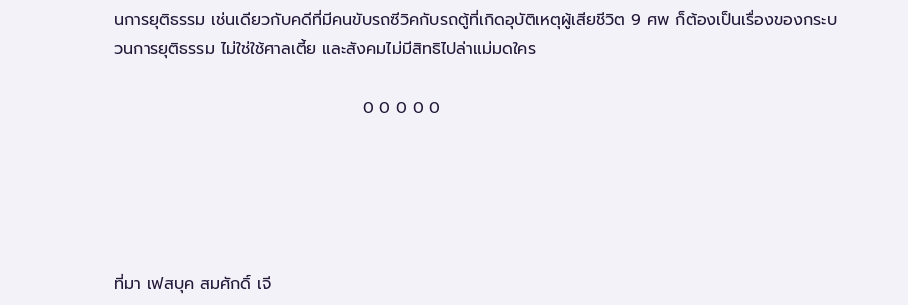นการยุติธรรม เช่นเดียวกับคดีที่มีคนขับรถซีวิคกับรถตู้ที่เกิดอุบัติเหตุผู้เสียชีวิต 9 ศพ ก็ต้องเป็นเรื่องของกระบวนการยุติธรรม ไม่ใช่ใช้ศาลเตี้ย และสังคมไม่มีสิทธิไปล่าแม่มดใคร

                                          0 0 0 0 0





ที่มา เฟสบุค สมศักดิ์ เจี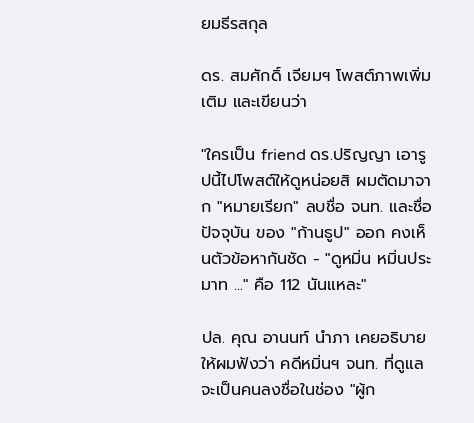ยมธีรสกุล

ดร. สมศักดิ์ เจียมฯ โพสต์ภาพเพิ่มเติม และเขียนว่า

"ใครเป็น friend ดร.ปริญญา เอารูปนี้ไปโพสต์ให้ดูหน่อยสิ ผมตัดมาจาก "หมายเรียก" ลบชื่อ จนท. และชื่อปัจจุบัน ของ "ก้านธูป" ออก คงเห็นตัวข้อหากันชัด - "ดูหมิ่น หมิ่นประมาท ..." คือ 112 นันแหละ"

ปล. คุณ อานนท์ นำภา เคยอธิบายให้ผมฟังว่า คดีหมิ่นฯ จนท. ที่ดูแล จะเป็นคนลงชื่อในช่อง "ผู้ก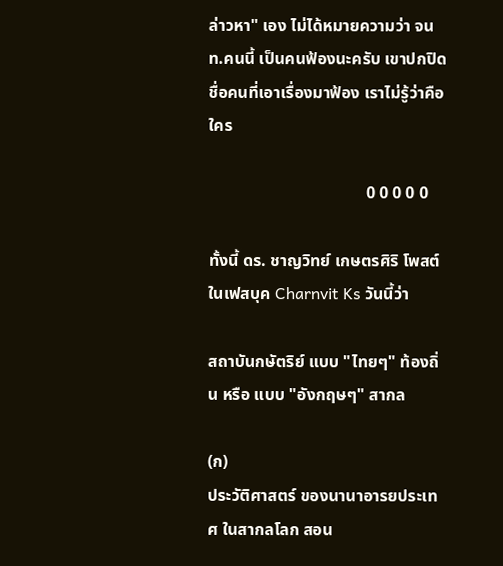ล่าวหา" เอง ไม่ได้หมายความว่า จนท.คนนี้ เป็นคนฟ้องนะครับ เขาปกปิดชื่อคนที่เอาเรื่องมาฟ้อง เราไม่รู้ว่าคือใคร

                                      0 0 0 0 0

ทั้งนี้ ดร. ชาญวิทย์ เกษตรศิริ โพสต์ในเฟสบุค Charnvit Ks วันนี้ว่า

สถาบันกษัตริย์ แบบ "ไทยๆ" ท้องถิ่น หรือ แบบ "อังกฤษๆ" สากล

(ก)
ประวัติศาสตร์ ของนานาอารยประเทศ ในสากลโลก สอน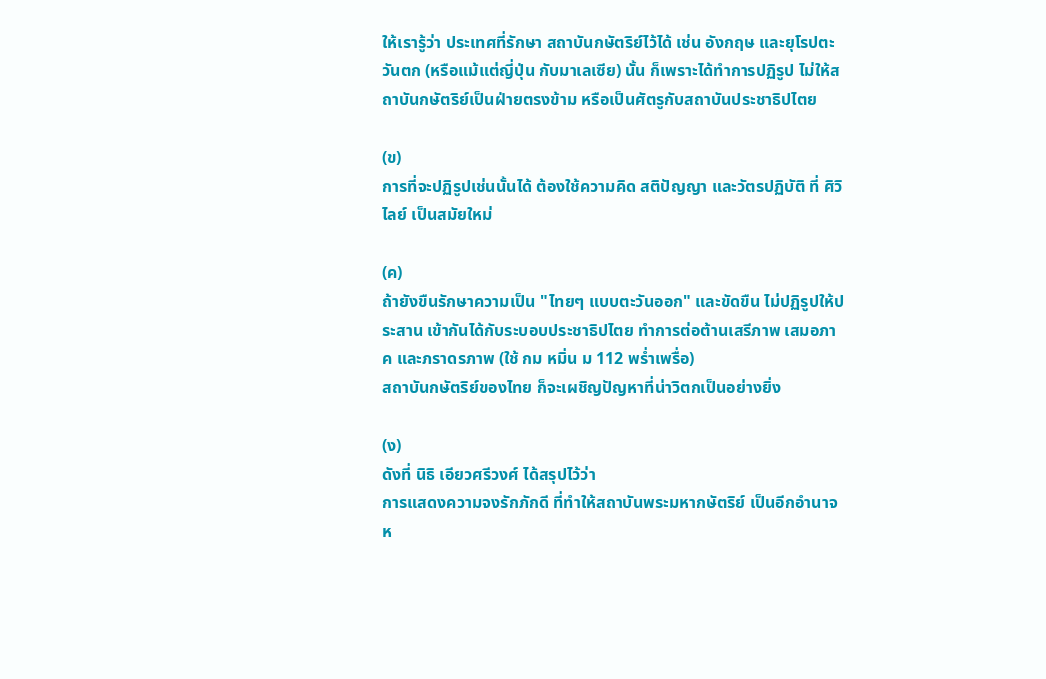ให้เรารู้ว่า ประเทศที่รักษา สถาบันกษัตริย์ไว้ได้ เช่น อังกฤษ และยุโรปตะวันตก (หรือแม้แต่ญี่ปุ่น กับมาเลเซีย) นั้น ก็เพราะได้ทำการปฏิรูป ไม่ให้สถาบันกษัตริย์เป็นฝ่ายตรงข้าม หรือเป็นศัตรูกับสถาบันประชาธิปไตย

(ข)
การที่จะปฏิรูปเช่นนั้นได้ ต้องใช้ความคิด สติปัญญา และวัตรปฏิบัติ ที่ ศิวิไลย์ เป็นสมัยใหม่

(ค)
ถ้ายังขืนรักษาความเป็น "ไทยๆ แบบตะวันออก" และขัดขืน ไม่ปฏิรูปให้ประสาน เข้ากันได้กับระบอบประชาธิปไตย ทำการต่อต้านเสรีภาพ เสมอภาค และภราดรภาพ (ใช้ กม หมิ่น ม 112 พร่ำเพรื่อ)
สถาบันกษัตริย์ของไทย ก็จะเผชิญปัญหาที่น่าวิตกเป็นอย่างยิ่ง

(ง)
ดังที่ นิธิ เอียวศรีวงศ์ ได้สรุปไว้ว่า
การแสดงความจงรักภักดี ที่ทำให้สถาบันพระมหากษัตริย์ เป็นอีกอำนาจห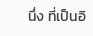นึ่ง ที่เป็นอิ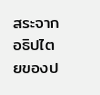สระจากอธิปไตยของป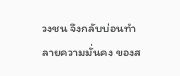วงชน จึงกลับบ่อนทำลายความมั่นคง ของส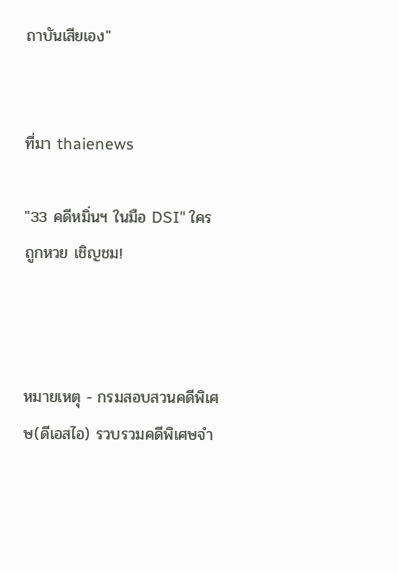ถาบันเสียเอง"


ที่มา thaienews

"33 คดีหมิ่นฯ ในมือ DSI" ใครถูกหวย เชิญชม!



หมายเหตุ - กรมสอบสวนคดีพิเศษ(ดีเอสไอ) รวบรวมคดีพิเศษจำ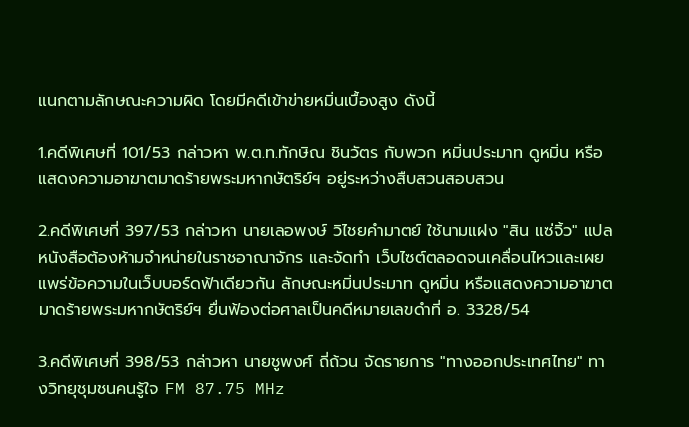แนกตามลักษณะความผิด โดยมีคดีเข้าข่ายหมิ่นเบื้องสูง ดังนี้

1.คดีพิเศษที่ 101/53 กล่าวหา พ.ต.ท.ทักษิณ ชินวัตร กับพวก หมิ่นประมาท ดูหมิ่น หรือแสดงความอาฆาตมาดร้ายพระมหากษัตริย์ฯ อยู่ระหว่างสืบสวนสอบสวน

2.คดีพิเศษที่ 397/53 กล่าวหา นายเลอพงษ์ วิไชยคำมาตย์ ใช้นามแฝง "สิน แซ่จิ้ว" แปลหนังสือต้องห้ามจำหน่ายในราชอาณาจักร และจัดทำ เว็บไซต์ตลอดจนเคลื่อนไหวและเผยแพร่ข้อความในเว็บบอร์ดฟ้าเดียวกัน ลักษณะหมิ่นประมาท ดูหมิ่น หรือแสดงความอาฆาตมาดร้ายพระมหากษัตริย์ฯ ยื่นฟ้องต่อศาลเป็นคดีหมายเลขดำที่ อ. 3328/54

3.คดีพิเศษที่ 398/53 กล่าวหา นายชูพงศ์ ถี่ถ้วน จัดรายการ "ทางออกประเทศไทย" ทางวิทยุชุมชนคนรู้ใจ FM 87.75 MHz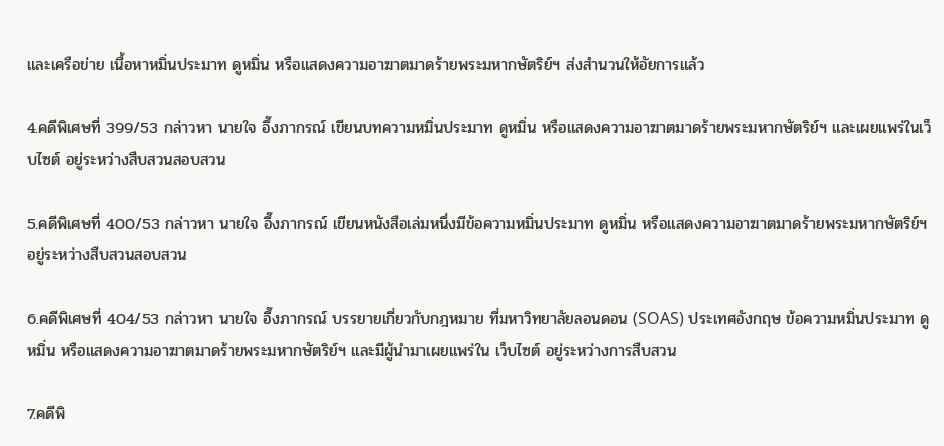และเครือข่าย เนื้อหาหมิ่นประมาท ดูหมิ่น หรือแสดงความอาฆาตมาดร้ายพระมหากษัตริย์ฯ ส่งสำนวนให้อัยการแล้ว

4.คดีพิเศษที่ 399/53 กล่าวหา นายใจ อึ๊งภากรณ์ เขียนบทความหมิ่นประมาท ดูหมิ่น หรือแสดงความอาฆาตมาดร้ายพระมหากษัตริย์ฯ และเผยแพร่ในเว็บไซต์ อยู่ระหว่างสืบสวนสอบสวน

5.คดีพิเศษที่ 400/53 กล่าวหา นายใจ อึ๊งภากรณ์ เขียนหนังสือเล่มหนึ่งมีข้อความหมิ่นประมาท ดูหมิ่น หรือแสดงความอาฆาตมาดร้ายพระมหากษัตริย์ฯ อยู่ระหว่างสืบสวนสอบสวน

6.คดีพิเศษที่ 404/53 กล่าวหา นายใจ อึ๊งภากรณ์ บรรยายเกี่ยวกับกฎหมาย ที่มหาวิทยาลัยลอนดอน (SOAS) ประเทศอังกฤษ ข้อความหมิ่นประมาท ดูหมิ่น หรือแสดงความอาฆาตมาดร้ายพระมหากษัตริย์ฯ และมีผู้นำมาเผยแพร่ใน เว็บไซต์ อยู่ระหว่างการสืบสวน

7.คดีพิ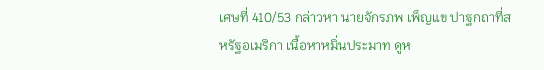เศษที่ 410/53 กล่าวหา นายจักรภพ เพ็ญแข ปาฐกถาที่สหรัฐอเมริกา เนื้อหาหมิ่นประมาท ดูห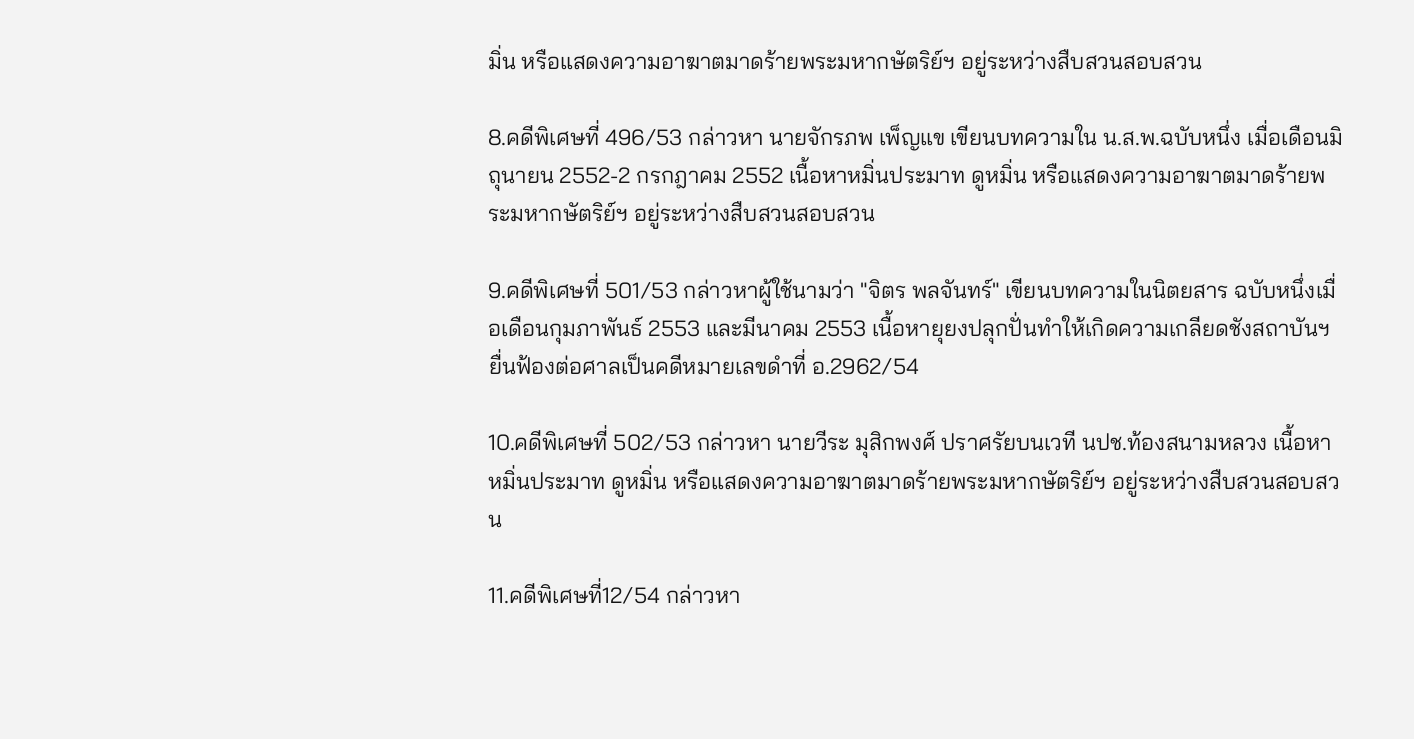มิ่น หรือแสดงความอาฆาตมาดร้ายพระมหากษัตริย์ฯ อยู่ระหว่างสืบสวนสอบสวน

8.คดีพิเศษที่ 496/53 กล่าวหา นายจักรภพ เพ็ญแข เขียนบทความใน น.ส.พ.ฉบับหนึ่ง เมื่อเดือนมิถุนายน 2552-2 กรกฎาคม 2552 เนื้อหาหมิ่นประมาท ดูหมิ่น หรือแสดงความอาฆาตมาดร้ายพระมหากษัตริย์ฯ อยู่ระหว่างสืบสวนสอบสวน

9.คดีพิเศษที่ 501/53 กล่าวหาผู้ใช้นามว่า "จิตร พลจันทร์" เขียนบทความในนิตยสาร ฉบับหนึ่งเมื่อเดือนกุมภาพันธ์ 2553 และมีนาคม 2553 เนื้อหายุยงปลุกปั่นทำให้เกิดความเกลียดชังสถาบันฯ ยื่นฟ้องต่อศาลเป็นคดีหมายเลขดำที่ อ.2962/54

10.คดีพิเศษที่ 502/53 กล่าวหา นายวีระ มุสิกพงศ์ ปราศรัยบนเวที นปช.ท้องสนามหลวง เนื้อหาหมิ่นประมาท ดูหมิ่น หรือแสดงความอาฆาตมาดร้ายพระมหากษัตริย์ฯ อยู่ระหว่างสืบสวนสอบสวน

11.คดีพิเศษที่12/54 กล่าวหา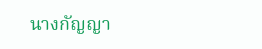นางกัญญา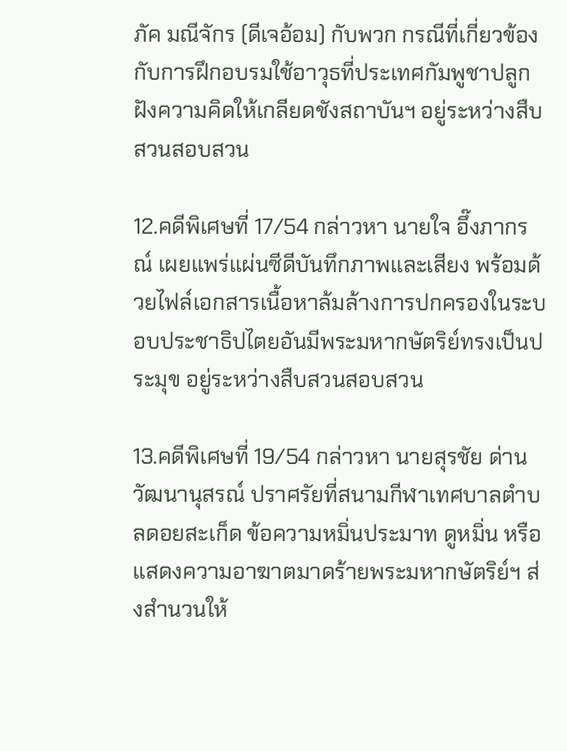ภัค มณีจักร (ดีเจอ้อม) กับพวก กรณีที่เกี่ยวข้องกับการฝึกอบรมใช้อาวุธที่ประเทศกัมพูชาปลูกฝังความคิดให้เกลียดชังสถาบันฯ อยู่ระหว่างสืบสวนสอบสวน

12.คดีพิเศษที่ 17/54 กล่าวหา นายใจ อึ๊งภากรณ์ เผยแพร่แผ่นซีดีบันทึกภาพและเสียง พร้อมด้วยไฟล์เอกสารเนื้อหาล้มล้างการปกครองในระบอบประชาธิปไตยอันมีพระมหากษัตริย์ทรงเป็นประมุข อยู่ระหว่างสืบสวนสอบสวน

13.คดีพิเศษที่ 19/54 กล่าวหา นายสุรชัย ด่านวัฒนานุสรณ์ ปราศรัยที่สนามกีฬาเทศบาลตำบลดอยสะเก็ด ข้อความหมิ่นประมาท ดูหมิ่น หรือแสดงความอาฆาตมาดร้ายพระมหากษัตริย์ฯ ส่งสำนวนให้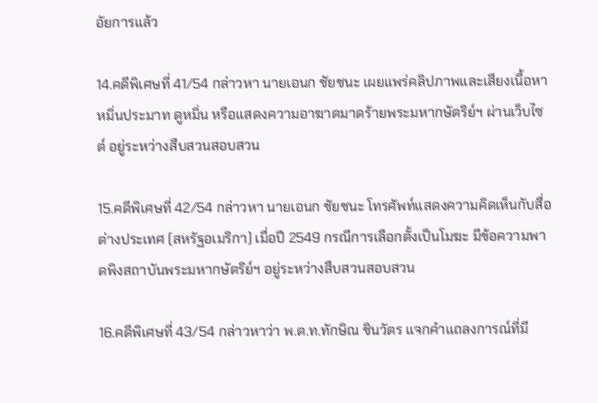อัยการแล้ว

14.คดีพิเศษที่ 41/54 กล่าวหา นายเอนก ชัยชนะ เผยแพร่คลิปภาพและเสียงเนื้อหาหมิ่นประมาท ดูหมิ่น หรือแสดงความอาฆาตมาดร้ายพระมหากษัตริย์ฯ ผ่านเว็บไซต์ อยู่ระหว่างสืบสวนสอบสวน

15.คดีพิเศษที่ 42/54 กล่าวหา นายเอนก ชัยชนะ โทรศัพท์แสดงความคิดเห็นกับสื่อต่างประเทศ (สหรัฐอเมริกา) เมื่อปี 2549 กรณีการเลือกตั้งเป็นโมฆะ มีข้อความพาดพิงสถาบันพระมหากษัตริย์ฯ อยู่ระหว่างสืบสวนสอบสวน

16.คดีพิเศษที่ 43/54 กล่าวหาว่า พ.ต.ท.ทักษิณ ชินวัตร แจกคำแถลงการณ์ที่มี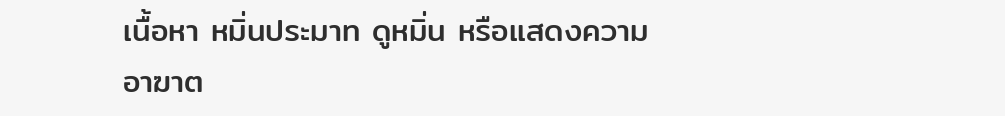เนื้อหา หมิ่นประมาท ดูหมิ่น หรือแสดงความอาฆาต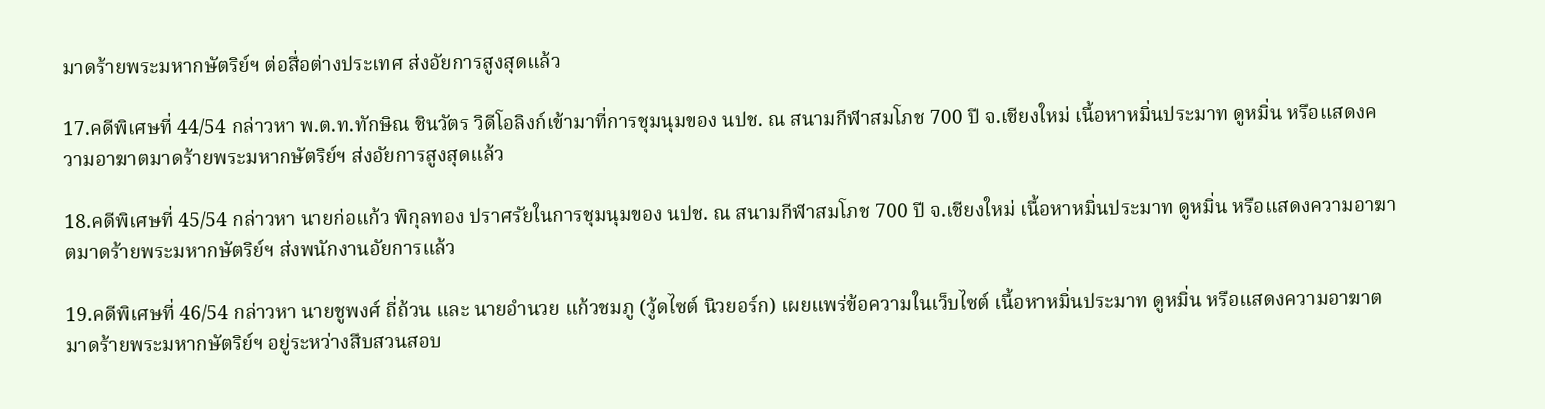มาดร้ายพระมหากษัตริย์ฯ ต่อสื่อต่างประเทศ ส่งอัยการสูงสุดแล้ว

17.คดีพิเศษที่ 44/54 กล่าวหา พ.ต.ท.ทักษิณ ชินวัตร วิดีโอลิงก์เข้ามาที่การชุมนุมของ นปช. ณ สนามกีฬาสมโภช 700 ปี จ.เชียงใหม่ เนื้อหาหมิ่นประมาท ดูหมิ่น หรือแสดงความอาฆาตมาดร้ายพระมหากษัตริย์ฯ ส่งอัยการสูงสุดแล้ว

18.คดีพิเศษที่ 45/54 กล่าวหา นายก่อแก้ว พิกุลทอง ปราศรัยในการชุมนุมของ นปช. ณ สนามกีฬาสมโภช 700 ปี จ.เชียงใหม่ เนื้อหาหมิ่นประมาท ดูหมิ่น หรือแสดงความอาฆาตมาดร้ายพระมหากษัตริย์ฯ ส่งพนักงานอัยการแล้ว

19.คดีพิเศษที่ 46/54 กล่าวหา นายชูพงศ์ ถี่ถ้วน และ นายอำนวย แก้วชมภู (วู้ดไซต์ นิวยอร์ก) เผยแพร่ข้อความในเว็บไซต์ เนื้อหาหมิ่นประมาท ดูหมิ่น หรือแสดงความอาฆาตมาดร้ายพระมหากษัตริย์ฯ อยู่ระหว่างสืบสวนสอบ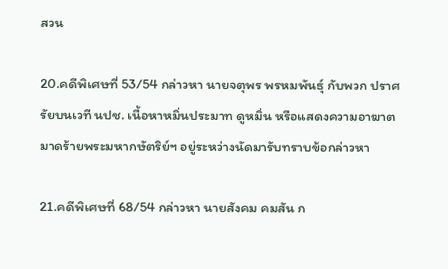สวน

20.คดีพิเศษที่ 53/54 กล่าวหา นายจตุพร พรหมพันธุ์ กับพวก ปราศรัยบนเวที นปช. เนื้อหาหมิ่นประมาท ดูหมิ่น หรือแสดงความอาฆาตมาดร้ายพระมหากษัตริย์ฯ อยู่ระหว่างนัดมารับทราบข้อกล่าวหา

21.คดีพิเศษที่ 68/54 กล่าวหา นายสังคม คมสัน ก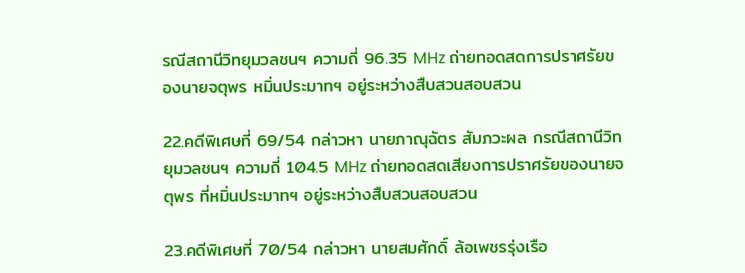รณีสถานีวิทยุมวลชนฯ ความถี่ 96.35 MHz ถ่ายทอดสดการปราศรัยของนายจตุพร หมิ่นประมาทฯ อยู่ระหว่างสืบสวนสอบสวน

22.คดีพิเศษที่ 69/54 กล่าวหา นายภาณุฉัตร สัมภวะผล กรณีสถานีวิทยุมวลชนฯ ความถี่ 104.5 MHz ถ่ายทอดสดเสียงการปราศรัยของนายจตุพร ที่หมิ่นประมาทฯ อยู่ระหว่างสืบสวนสอบสวน

23.คดีพิเศษที่ 70/54 กล่าวหา นายสมศักดิ์ ล้อเพชรรุ่งเรือ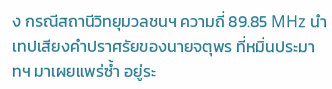ง กรณีสถานีวิทยุมวลชนฯ ความถี่ 89.85 MHz นำเทปเสียงคำปราศรัยของนายจตุพร ที่หมิ่นประมาทฯ มาเผยแพร่ซ้ำ อยู่ระ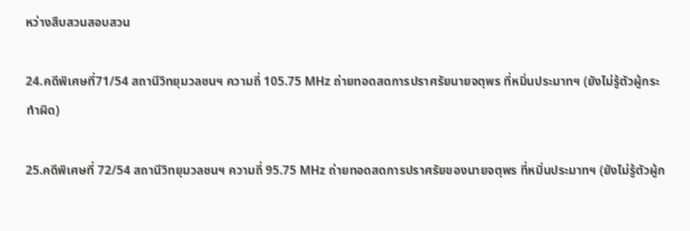หว่างสืบสวนสอบสวน

24.คดีพิเศษที่71/54 สถานีวิทยุมวลชนฯ ความถี่ 105.75 MHz ถ่ายทอดสดการปราศรัยนายจตุพร ที่หมิ่นประมาทฯ (ยังไม่รู้ตัวผู้กระทำผิด)

25.คดีพิเศษที่ 72/54 สถานีวิทยุมวลชนฯ ความถี่ 95.75 MHz ถ่ายทอดสดการปราศรัยของนายจตุพร ที่หมิ่นประมาทฯ (ยังไม่รู้ตัวผู้ก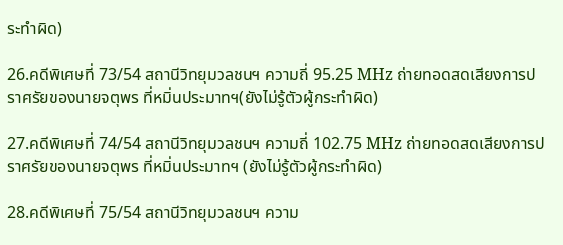ระทำผิด)

26.คดีพิเศษที่ 73/54 สถานีวิทยุมวลชนฯ ความถี่ 95.25 MHz ถ่ายทอดสดเสียงการปราศรัยของนายจตุพร ที่หมิ่นประมาทฯ(ยังไม่รู้ตัวผู้กระทำผิด)

27.คดีพิเศษที่ 74/54 สถานีวิทยุมวลชนฯ ความถี่ 102.75 MHz ถ่ายทอดสดเสียงการปราศรัยของนายจตุพร ที่หมิ่นประมาทฯ (ยังไม่รู้ตัวผู้กระทำผิด)

28.คดีพิเศษที่ 75/54 สถานีวิทยุมวลชนฯ ความ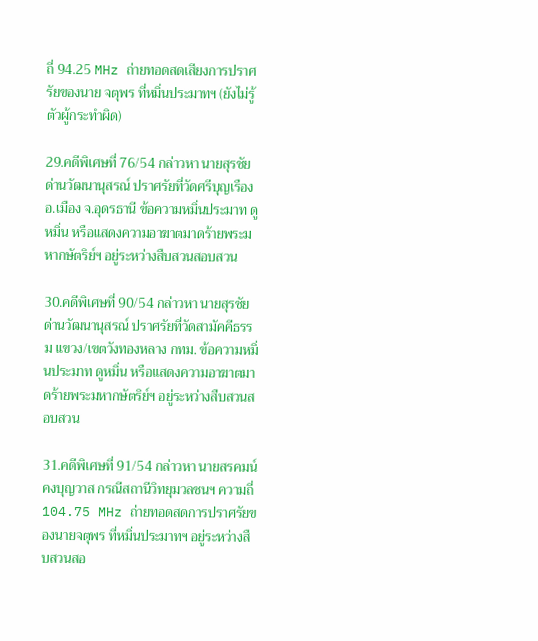ถี่ 94.25 MHz ถ่ายทอดสดเสียงการปราศรัยของนาย จตุพร ที่หมิ่นประมาทฯ (ยังไม่รู้ตัวผู้กระทำผิด)

29.คดีพิเศษที่ 76/54 กล่าวหา นายสุรชัย ด่านวัฒนานุสรณ์ ปราศรัยที่วัดศรีบุญเรือง อ.เมือง จ.อุดรธานี ข้อความหมิ่นประมาท ดูหมิ่น หรือแสดงความอาฆาตมาดร้ายพระมหากษัตริย์ฯ อยู่ระหว่างสืบสวนสอบสวน

30.คดีพิเศษที่ 90/54 กล่าวหา นายสุรชัย ด่านวัฒนานุสรณ์ ปราศรัยที่วัดสามัคคีธรรม แขวง/เขตวังทองหลาง กทม. ข้อความหมิ่นประมาท ดูหมิ่น หรือแสดงความอาฆาตมาดร้ายพระมหากษัตริย์ฯ อยู่ระหว่างสืบสวนสอบสวน

31.คดีพิเศษที่ 91/54 กล่าวหา นายสรคมน์ คงบุญวาส กรณีสถานีวิทยุมวลชนฯ ความถี่ 104.75 MHz ถ่ายทอดสดการปราศรัยของนายจตุพร ที่หมิ่นประมาทฯ อยู่ระหว่างสืบสวนสอ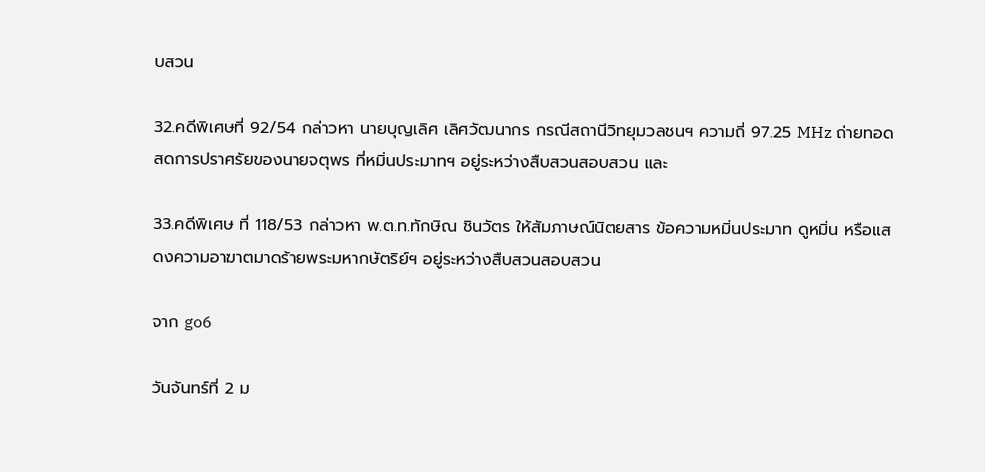บสวน

32.คดีพิเศษที่ 92/54 กล่าวหา นายบุญเลิศ เลิศวัฒนากร กรณีสถานีวิทยุมวลชนฯ ความถี่ 97.25 MHz ถ่ายทอดสดการปราศรัยของนายจตุพร ที่หมิ่นประมาทฯ อยู่ระหว่างสืบสวนสอบสวน และ

33.คดีพิเศษ ที่ 118/53 กล่าวหา พ.ต.ท.ทักษิณ ชินวัตร ให้สัมภาษณ์นิตยสาร ข้อความหมิ่นประมาท ดูหมิ่น หรือแสดงความอาฆาตมาดร้ายพระมหากษัตริย์ฯ อยู่ระหว่างสืบสวนสอบสวน

จาก go6

วันจันทร์ที่ 2 ม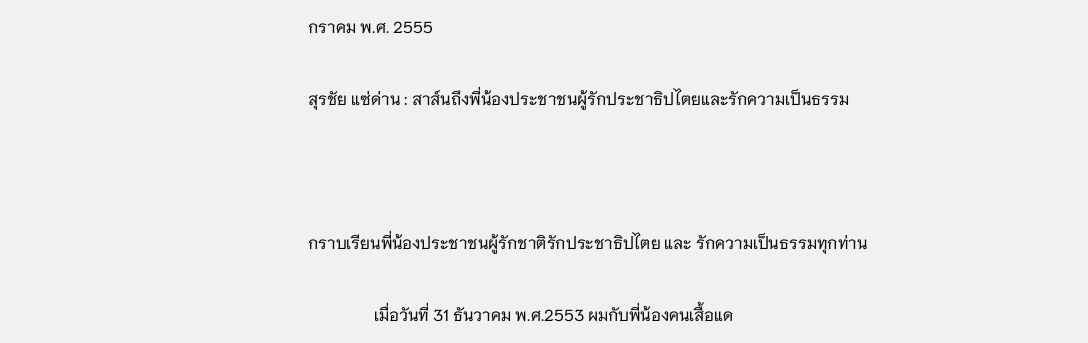กราคม พ.ศ. 2555

สุรชัย แซ่ด่าน : สาส์นถึงพี่น้องประชาชนผู้รักประชาธิปไตยและรักความเป็นธรรม



กราบเรียนพี่น้องประชาชนผู้รักชาติรักประชาธิปไตย และ รักความเป็นธรรมทุกท่าน

                เมื่อวันที่ 31 ธันวาคม พ.ศ.2553 ผมกับพี่น้องคนเสื้อแด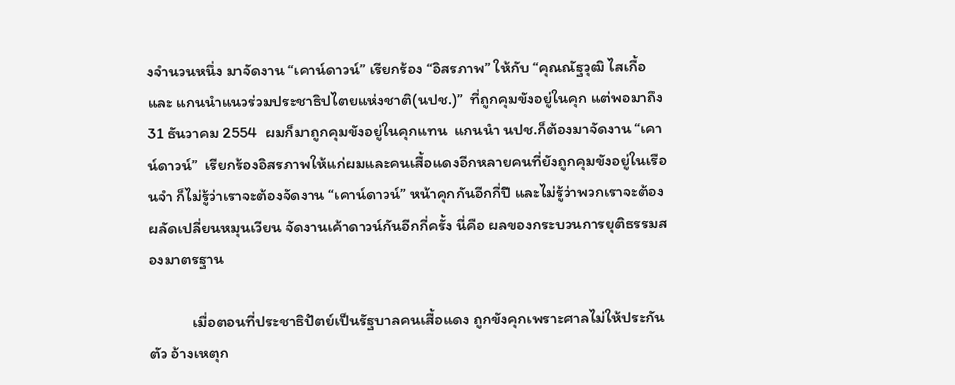งจำนวนหนึ่ง มาจัดงาน “เคาน์ดาวน์” เรียกร้อง “อิสรภาพ” ให้กับ “คุณณัฐวุฒิ ไสเกื้อ และ แกนนำแนวร่วมประชาธิปไตยแห่งชาติ(นปช.)”  ที่ถูกคุมขังอยู่ในคุก แต่พอมาถึง 31 ธันวาคม 2554  ผมก็มาถูกคุมขังอยู่ในคุกแทน  แกนนำ นปช.ก็ต้องมาจัดงาน “เคาน์ดาวน์”  เรียกร้องอิสรภาพให้แก่ผมและคนเสื้อแดงอีกหลายคนที่ยังถูกคุมขังอยู่ในเรือนจำ ก็ไม่รู้ว่าเราจะต้องจัดงาน “เคาน์ดาวน์” หน้าคุกกันอีกกี่ปี และไม่รู้ว่าพวกเราจะต้องผลัดเปลี่ยนหมุนเวียน จัดงานเค้าดาวน์กันอีกกี่ครั้ง นี่คือ ผลของกระบวนการยุติธรรมสองมาตรฐาน

            เมื่อตอนที่ประชาธิปัตย์เป็นรัฐบาลคนเสื้อแดง ถูกขังคุกเพราะศาลไม่ให้ประกันตัว อ้างเหตุก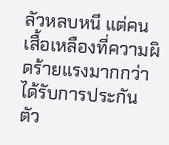ลัวหลบหนี แต่คนเสื้อเหลืองที่ความผิดร้ายแรงมากกว่า ได้รับการประกันตัว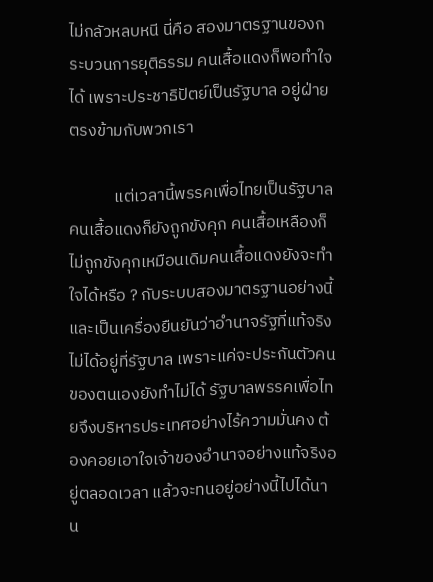ไม่กลัวหลบหนี นี่คือ สองมาตรฐานของกระบวนการยุติธรรม คนเสื้อแดงก็พอทำใจได้ เพราะประชาธิปัตย์เป็นรัฐบาล อยู่ฝ่ายตรงข้ามกับพวกเรา

            แต่เวลานี้พรรคเพื่อไทยเป็นรัฐบาล คนเสื้อแดงก็ยังถูกขังคุก คนเสื้อเหลืองก็ไม่ถูกขังคุกเหมือนเดิมคนเสื้อแดงยังจะทำใจได้หรือ ? กับระบบสองมาตรฐานอย่างนี้ และเป็นเครื่องยืนยันว่าอำนาจรัฐที่แท้จริงไม่ได้อยู่ที่รัฐบาล เพราะแค่จะประกันตัวคนของตนเองยังทำไม่ได้ รัฐบาลพรรคเพื่อไทยจึงบริหารประเทศอย่างไร้ความมั่นคง ต้องคอยเอาใจเจ้าของอำนาจอย่างแท้จริงอยู่ตลอดเวลา แล้วจะทนอยู่อย่างนี้ไปได้นาน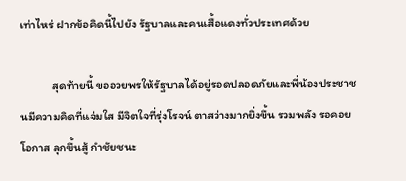เท่าไหร่ ฝากข้อคิดนี้ไปยัง รัฐบาลและคนเสื้อแดงทั่วประเทศด้วย

            สุดท้ายนี้ ขออวยพรให้รัฐบาลได้อยู่รอดปลอดภัยและพี่น้องประชาชนมีความคิดที่แจ่มใส มีจิตใจที่รุ่งโรจน์ ตาสว่างมากยิ่งขึ้น รวมพลัง รอคอยโอกาส ลุกขึ้นสู้ กำชัยชนะ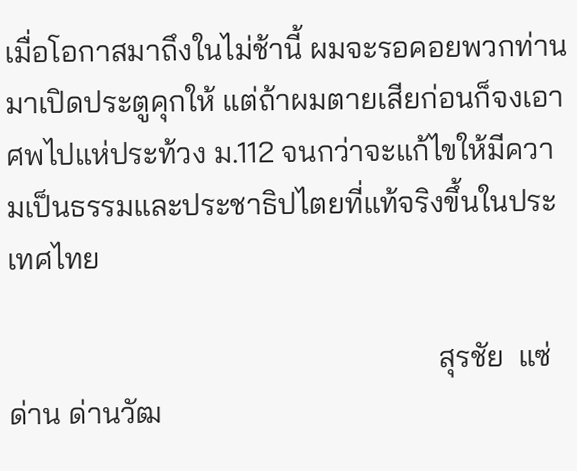เมื่อโอกาสมาถึงในไม่ช้านี้ ผมจะรอคอยพวกท่านมาเปิดประตูคุกให้ แต่ถ้าผมตายเสียก่อนก็จงเอาศพไปแห่ประท้วง ม.112 จนกว่าจะแก้ไขให้มีความเป็นธรรมและประชาธิปไตยที่แท้จริงขึ้นในประเทศไทย

                                                         สุรชัย  แซ่ด่าน ด่านวัฒ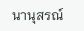นานุสรณ์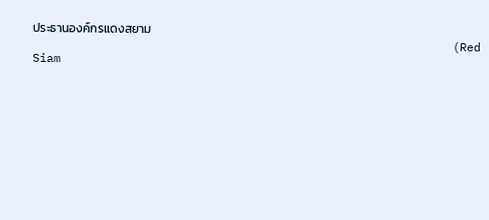ประธานองค์กรแดงสยาม
                                                            (Red Siam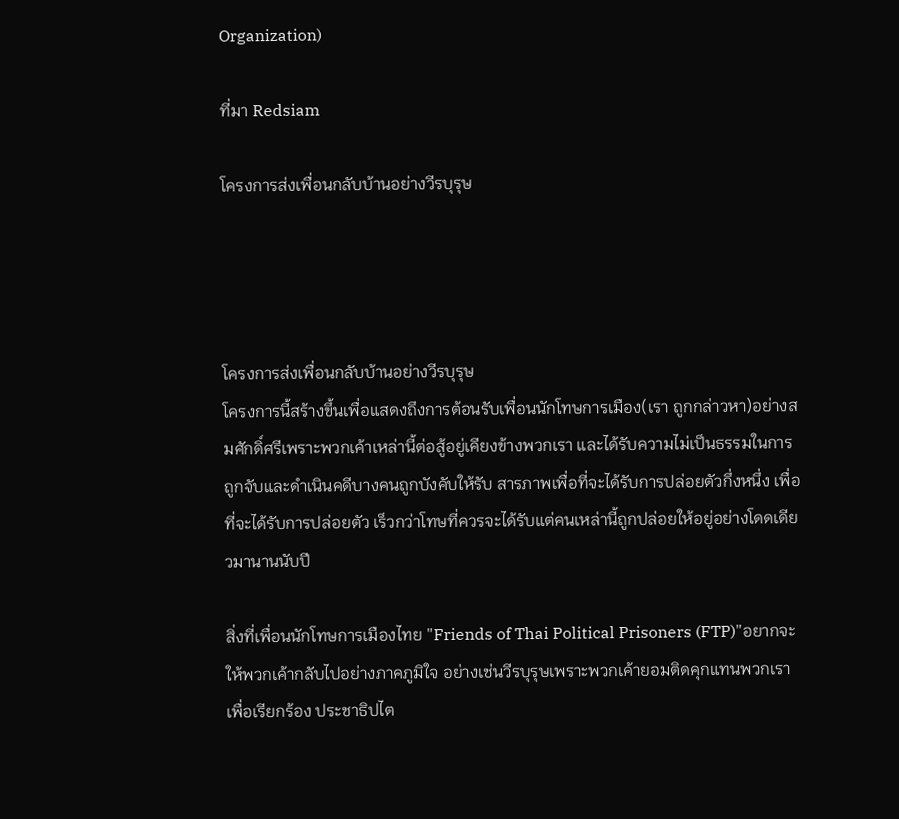Organization)

ที่มา Redsiam

โครงการส่งเพื่อนกลับบ้านอย่างวีรบุรุษ




โครงการส่งเพื่อนกลับบ้านอย่างวีรบุรุษ
โครงการนี้สร้างขึ้นเพื่อแสดงถึงการต้อนรับเพื่อนนักโทษการเมือง(เรา ถูกกล่าวหา)อย่างสมศักดิ์ศรีเพราะพวกเค้าเหล่านี้ต่อสู้อยู่เคียงข้างพวกเรา และได้รับความไม่เป็นธรรมในการถูกจับและดำเนินคดีบางคนถูกบังคับให้รับ สารภาพเพื่อที่จะได้รับการปล่อยตัวกึ่งหนึ่ง เพื่อที่จะได้รับการปล่อยตัว เร็วกว่าโทษที่ควรจะได้รับแต่คนเหล่านี้ถูกปล่อยให้อยู่อย่างโดดเดียวมานานนับปี

สิ่งที่เพื่อนนักโทษการเมืองไทย "Friends of Thai Political Prisoners (FTP)"อยากจะให้พวกเค้ากลับไปอย่างภาคภูมิใจ อย่างเช่นวีรบุรุษเพราะพวกเค้ายอมติดคุกแทนพวกเราเพื่อเรียกร้อง ประชาธิปไต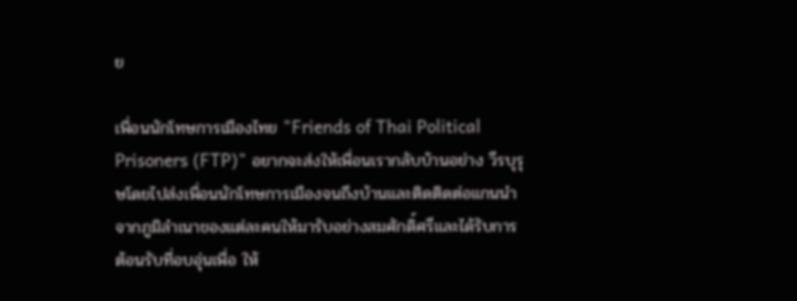ย

เพื่อนนักโทษการเมืองไทย "Friends of Thai Political Prisoners (FTP)" อยากจะส่งให้เพื่อนเรากลับบ้านอย่าง วีรบุรุษโดยไปส่งเพื่อนนักโทษการเมืองจนถึงบ้านและติดติดต่อแกนนำจากภูมิลำเนาของแต่ละคนให้มารับอย่างสมศักดิ์ศรีและได้รับการต้อนรับที่อบอุ่นเพื่อ ให้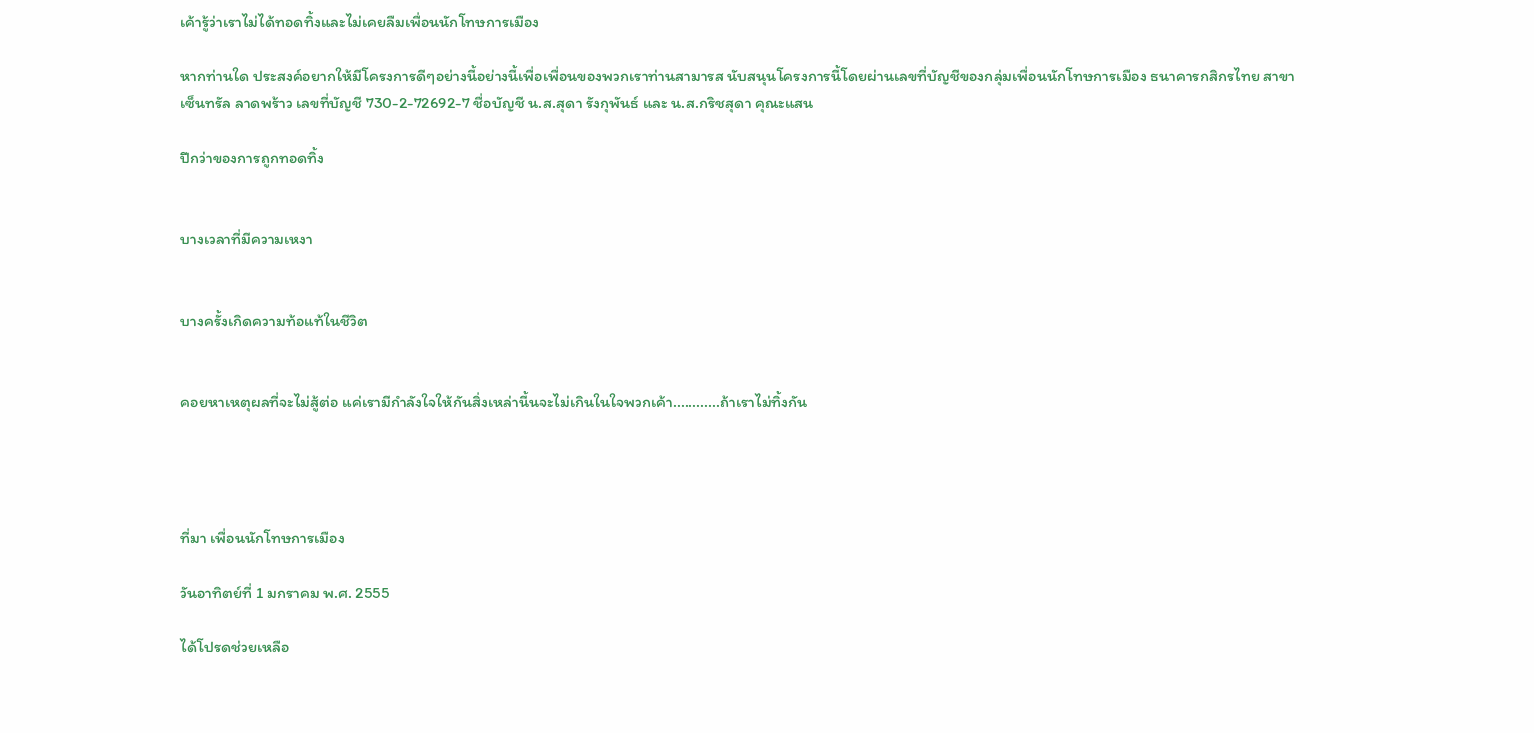เค้ารู้ว่าเราไม่ได้ทอดทิ้งและไม่เคยลืมเพื่อนนักโทษการเมือง

หากท่านใด ประสงค์อยากให้มีโครงการดีๆอย่างนี้อย่างนี้เพื่อเพื่อนของพวกเราท่านสามารส นับสนุนโครงการนี้โดยผ่านเลขที่บัญชีของกลุ่มเพื่อนนักโทษการเมือง ธนาคารกสิกรไทย สาขาเซ็นทรัล ลาดพร้าว เลขที่บัญชี 730-2-72692-7 ชื่อบัญชี น.ส.สุดา รังกุพันธ์ และ น.ส.กริชสุดา คุณะแสน

ปีกว่าของการถูกทอดทิ้ง


บางเวลาที่มีความเหงา


บางครั้งเกิดความท้อแท้ในชีวิต


คอยหาเหตุผลที่จะไม่สู้ต่อ แค่เรามีกำลังใจให้กันสิ่งเหล่านี้นจะไม่เกินในใจพวกเค้า............ถ้าเราไม่ทิ้งกัน




ที่มา เพื่อนนักโทษการเมือง

วันอาทิตย์ที่ 1 มกราคม พ.ศ. 2555

ได้โปรดช่วยเหลือ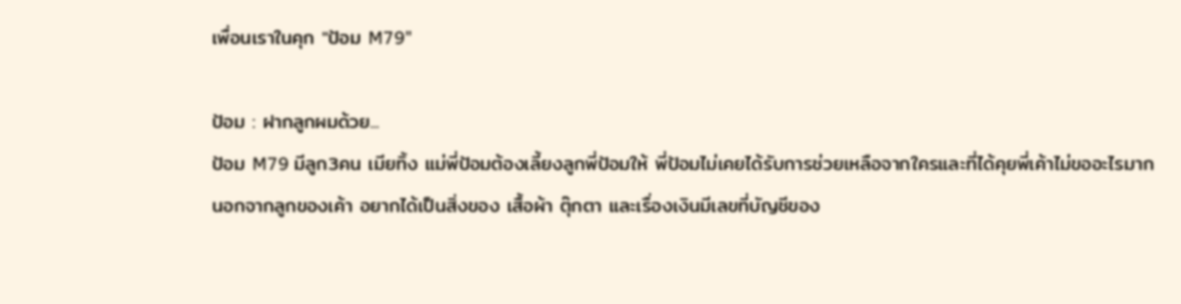เพื่อนเราในคุก "ป้อม M79"

ป้อม : ฝากลูกผมด้วย...
ป้อม M79 มีลูก3คน เมียทิ้ง แม่พี่ป้อมต้องเลี้ยงลูกพี่ป้อมให้ พี่ป้อมไม่เคยได้รับการช่วยเหลือจากใครและที่ได้คุยพี่เค้าไม่ขออะไรมาก นอกจากลูกของเค้า อยากได้เป็นสิ่งของ เสื้อผ้า ตุ๊กตา และเรื่องเงินมีเลขที่บัญชีของ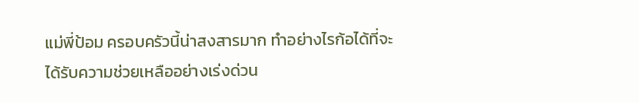แม่พี่ป้อม ครอบครัวนี้น่าสงสารมาก ทำอย่างไรก้อได้ที่จะได้รับความช่วยเหลืออย่างเร่งด่วน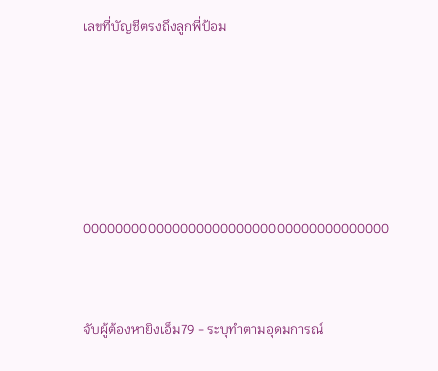เลขที่บัญชีตรงถึงลูกพี่ป้อม





00000000000000000000000000000000000000


จับผู้ต้องหายิงเอ็ม79 - ระบุทำตามอุดมการณ์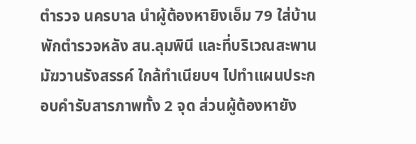ตำรวจ นครบาล นำผู้ต้องหายิงเอ็ม 79 ใส่บ้านพักตำรวจหลัง สน.ลุมพินี และที่บริเวณสะพานมัฆวานรังสรรค์ ใกล้ทำเนียบฯ ไปทำแผนประกอบคำรับสารภาพทั้ง 2 จุด ส่วนผู้ต้องหายัง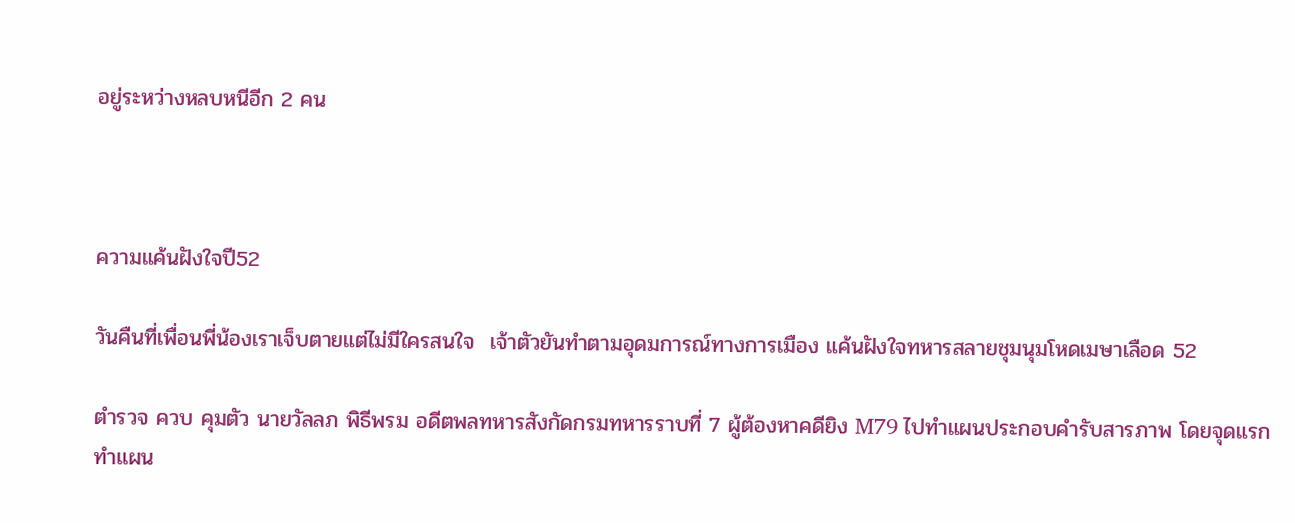อยู่ระหว่างหลบหนีอีก 2 คน



ความแค้นฝังใจปี52

วันคืนที่เพื่อนพี่น้องเราเจ็บตายแต่ไม่มีใครสนใจ  เจ้าตัวยันทำตามอุดมการณ์ทางการเมือง แค้นฝังใจทหารสลายชุมนุมโหดเมษาเลือด 52

ตำรวจ ควบ คุมตัว นายวัลลภ พิธีพรม อดีตพลทหารสังกัดกรมทหารราบที่ 7 ผู้ต้องหาคดียิง M79 ไปทำแผนประกอบคำรับสารภาพ โดยจุดแรกทำแผน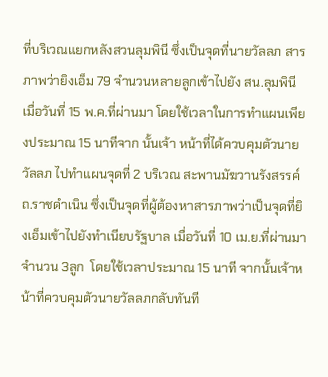ที่บริเวณแยกหลังสวนลุมพินี ซึ่งเป็นจุดที่นายวัลลภ สารภาพว่ายิงเอ็ม 79 จำนวนหลายลูกเข้าไปยัง สน.ลุมพินี เมื่อวันที่ 15 พ.ค.ที่ผ่านมา โดยใช้เวลาในการทำแผนเพียงประมาณ 15 นาทีจาก นั้นเจ้า หน้าที่ได้ควบคุมตัวนายวัลลภ ไปทำแผนจุดที่ 2 บริเวณ สะพานมัฆวานรังสรรค์ ถ.ราชดำเนิน ซึ่งเป็นจุดที่ผู้ต้องหาสารภาพว่าเป็นจุดที่ยิงเอ็มเข้าไปยังทำเนียบรัฐบาล เมื่อวันที่ 10 เม.ย.ที่ผ่านมา จำนวน 3ลูก  โดยใช้เวลาประมาณ 15 นาที จากนั้นเจ้าหน้าที่ควบคุมตัวนายวัลลภกลับทันที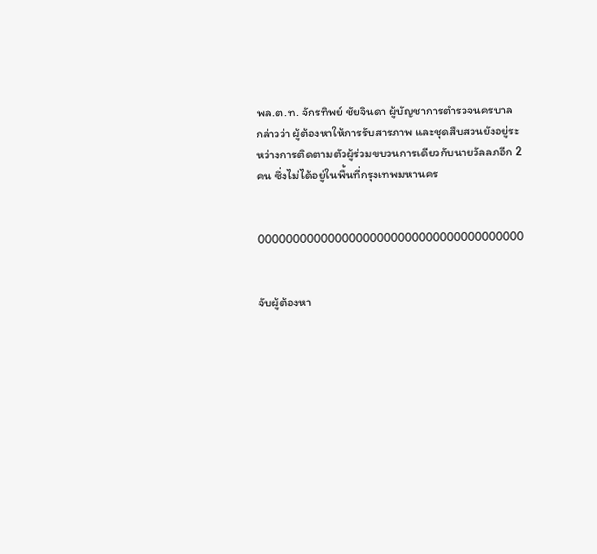พล.ต.ท. จักรทิพย์ ชัยจินดา ผู้บัญชาการตำรวจนครบาล กล่าวว่า ผู้ต้องหาให้การรับสารภาพ และชุดสืบสวนยังอยู่ระหว่างการติดตามตัวผู้ร่วมขบวนการเดียวกับนายวัลลภอีก 2 คน ซึ่งไม่ได้อยู่ในพื้นที่กรุงเทพมหานคร


00000000000000000000000000000000000000


จับผู้ต้องหา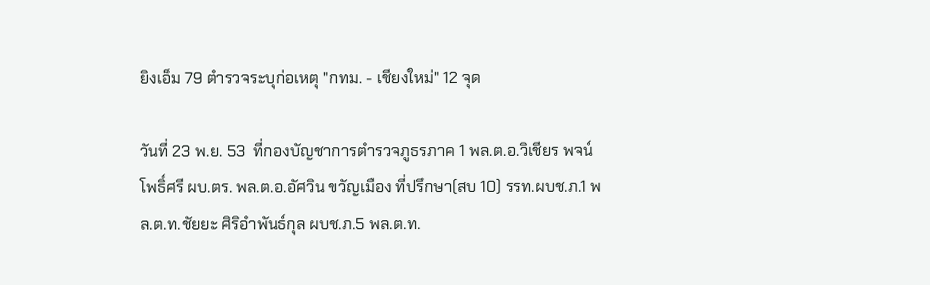ยิงเอ็ม 79 ตำรวจระบุก่อเหตุ "กทม. - เชียงใหม่" 12 จุด

วันที่ 23 พ.ย. 53  ที่กองบัญชาการตำรวจภูธรภาค 1 พล.ต.อ.วิเชียร พจน์โพธิ์ศรี ผบ.ตร. พล.ต.อ.อัศวิน ขวัญเมือง ที่ปรึกษา(สบ 10) รรท.ผบช.ภ.1 พล.ต.ท.ชัยยะ ศิริอำพันธ์กุล ผบช.ภ.5 พล.ต.ท.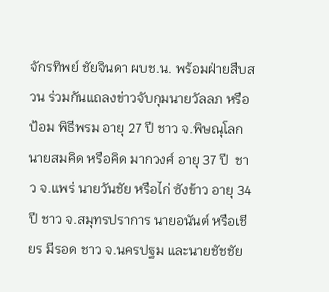จักรทิพย์ ชัยจินดา ผบช.น. พร้อมฝ่ายสืบสวน ร่วมกันแถลงข่าวจับกุมนายวัลลภ หรือป้อม พิธีพรม อายุ 27 ปี ชาว จ.พิษณุโลก นายสมคิด หรือคิด มากวงศ์ อายุ 37 ปี  ชาว จ.แพร่ นายวันชัย หรือไก่ ซังข้าว อายุ 34 ปี ชาว จ.สมุทรปราการ นายอนันต์ หรือเชียร มีรอด ชาว จ.นครปฐม และนายชัชชัย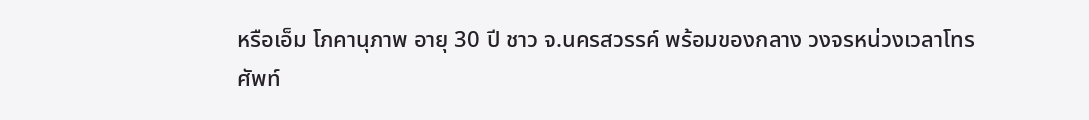หรือเอ็ม โภคานุภาพ อายุ 30 ปี ชาว จ.นครสวรรค์ พร้อมของกลาง วงจรหน่วงเวลาโทรศัพท์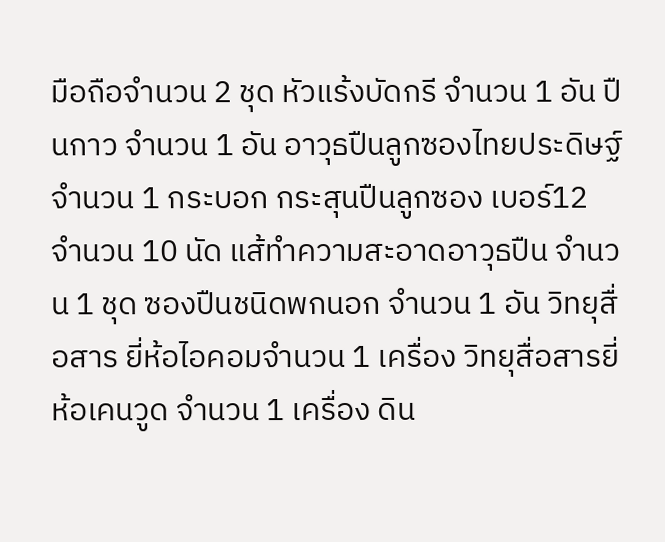มือถือจำนวน 2 ชุด หัวแร้งบัดกรี จำนวน 1 อัน ปืนกาว จำนวน 1 อัน อาวุธปืนลูกซองไทยประดิษฐ์ จำนวน 1 กระบอก กระสุนปืนลูกซอง เบอร์12 จำนวน 10 นัด แส้ทำความสะอาดอาวุธปืน จำนวน 1 ชุด ซองปืนชนิดพกนอก จำนวน 1 อัน วิทยุสื่อสาร ยี่ห้อไอคอมจำนวน 1 เครื่อง วิทยุสื่อสารยี่ห้อเคนวูด จำนวน 1 เครื่อง ดิน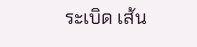ระเบิด เส้น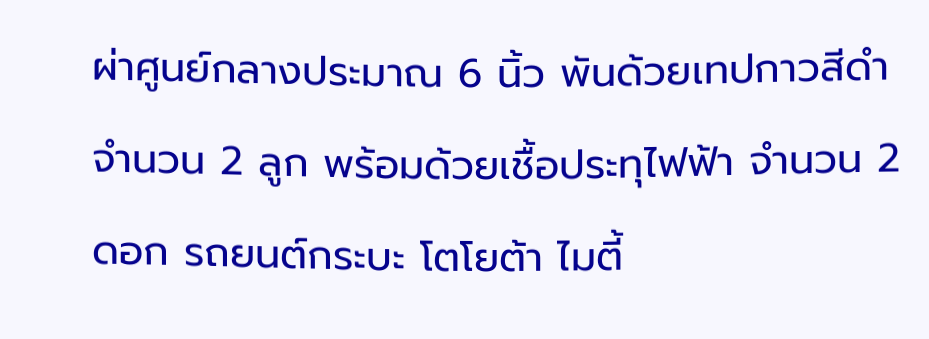ผ่าศูนย์กลางประมาณ 6 นิ้ว พันด้วยเทปกาวสีดำจำนวน 2 ลูก พร้อมด้วยเชื้อประทุไฟฟ้า จำนวน 2 ดอก รถยนต์กระบะ โตโยต้า ไมตี้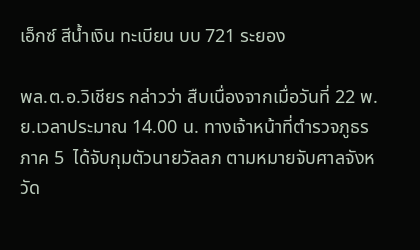เอ็กซ์ สีน้ำเงิน ทะเบียน บบ 721 ระยอง

พล.ต.อ.วิเชียร กล่าวว่า สืบเนื่องจากเมื่อวันที่ 22 พ.ย.เวลาประมาณ 14.00 น. ทางเจ้าหน้าที่ตำรวจภูธรภาค 5  ได้จับกุมตัวนายวัลลภ ตามหมายจับศาลจังหวัด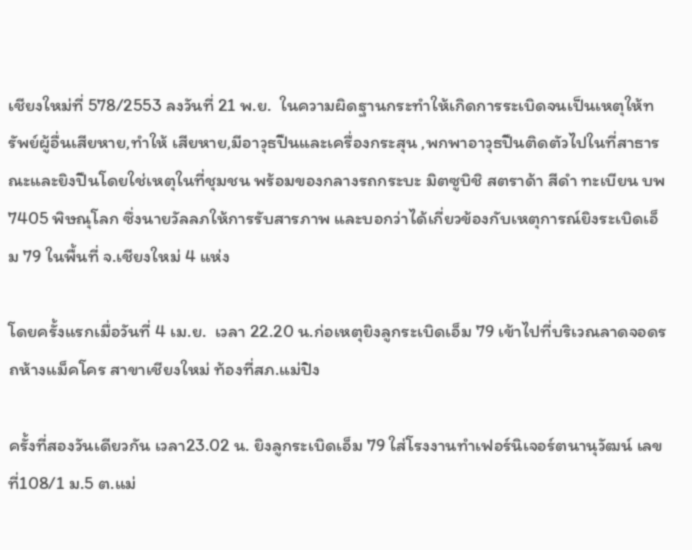เชียงใหม่ที่ 578/2553 ลงวันที่ 21 พ.ย.  ในความผิดฐานกระทำให้เกิดการระเบิดจนเป็นเหตุให้ทรัพย์ผู้อื่นเสียหาย,ทำให้ เสียหาย,มีอาวุธปืนและเครื่องกระสุน ,พกพาอาวุธปืนติดตัวไปในที่สาธารณะและยิงปืนโดยใช่เหตุในที่ชุมชน พร้อมของกลางรถกระบะ มิตซูบิชิ สตราด้า สีดำ ทะเบียน บพ 7405 พิษณุโลก ซึ่งนายวัลลภให้การรับสารภาพ และบอกว่าได้เกี่ยวข้องกับเหตุการณ์ยิงระเบิดเอ็ม 79 ในพื้นที่ จ.เชียงใหม่ 4 แห่ง

โดยครั้งแรกเมื่อวันที่ 4 เม.ย.  เวลา 22.20 น.ก่อเหตุยิงลูกระเบิดเอ็ม 79 เข้าไปที่บริเวณลาดจอดรถห้างแม็คโคร สาขาเชียงใหม่ ท้องที่สภ.แม่ปิง

ครั้งที่สองวันเดียวกัน เวลา23.02 น. ยิงลูกระเบิดเอ็ม 79 ใส่โรงงานทำเฟอร์นิเจอร์ตนานุวัฒน์ เลขที่108/1 ม.5 ต.แม่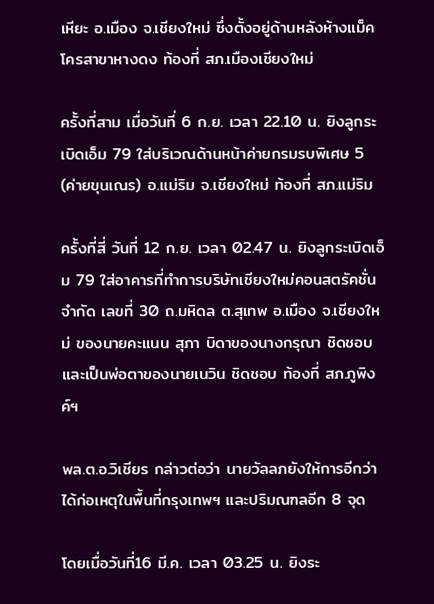เหียะ อ.เมือง จ.เชียงใหม่ ซึ่งตั้งอยู่ด้านหลังห้างแม็คโครสาขาหางดง ท้องที่ สภ.เมืองเชียงใหม่

ครั้งที่สาม เมื่อวันที่ 6 ก.ย. เวลา 22.10 น. ยิงลูกระเบิดเอ็ม 79 ใส่บริเวณด้านหน้าค่ายกรมรบพิเศษ 5 (ค่ายขุนเณร) อ.แม่ริม จ.เชียงใหม่ ท้องที่ สภ.แม่ริม

ครั้งที่สี่ วันที่ 12 ก.ย. เวลา 02.47 น. ยิงลูกระเบิดเอ็ม 79 ใส่อาคารที่ทำการบริษัทเชียงใหม่คอนสตรัคชั่น จำกัด เลขที่ 30 ถ.มหิดล ต.สุเทพ อ.เมือง จ.เชียงใหม่ ของนายคะแนน สุภา บิดาของนางกรุณา ชิดชอบ และเป็นพ่อตาของนายเนวิน ชิดชอบ ท้องที่ สภ.ภูพิงค์ฯ

พล.ต.อ.วิเชียร กล่าวต่อว่า นายวัลลภยังให้การอีกว่าได้ก่อเหตุในพื้นที่กรุงเทพฯ และปริมณฑลอีก 8 จุด

โดยเมื่อวันที่16 มี.ค. เวลา 03.25 น. ยิงระ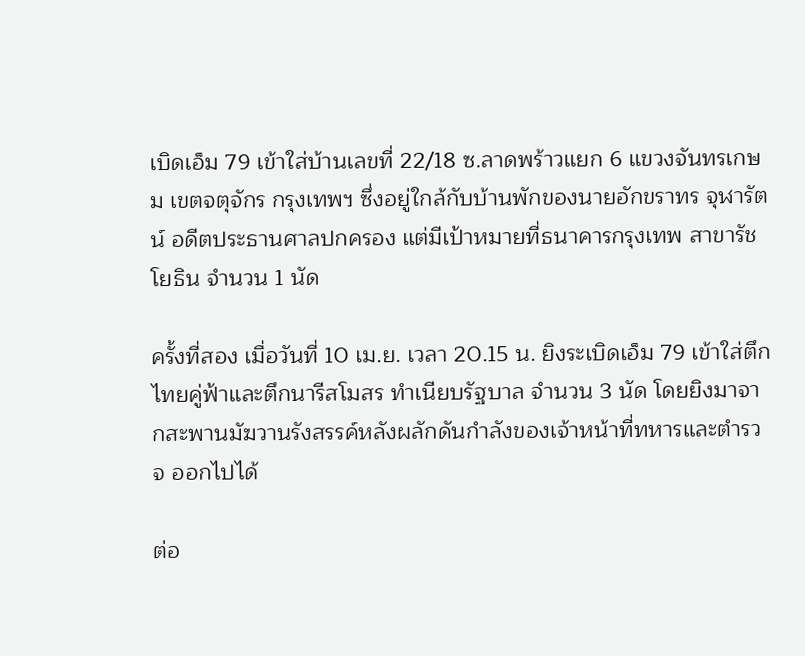เบิดเอ็ม 79 เข้าใส่บ้านเลขที่ 22/18 ซ.ลาดพร้าวแยก 6 แขวงจันทรเกษม เขตจตุจักร กรุงเทพฯ ซึ่งอยู่ใกล้กับบ้านพักของนายอักขราทร จุฬารัตน์ อดีตประธานศาลปกครอง แต่มีเป้าหมายที่ธนาคารกรุงเทพ สาขารัชโยธิน จำนวน 1 นัด

ครั้งที่สอง เมื่อวันที่ 10 เม.ย. เวลา 20.15 น. ยิงระเบิดเอ็ม 79 เข้าใส่ตึกไทยคู่ฟ้าและตึกนารีสโมสร ทำเนียบรัฐบาล จำนวน 3 นัด โดยยิงมาจากสะพานมัฆวานรังสรรค์หลังผลักดันกำลังของเจ้าหน้าที่ทหารและตำรวจ ออกไปได้

ต่อ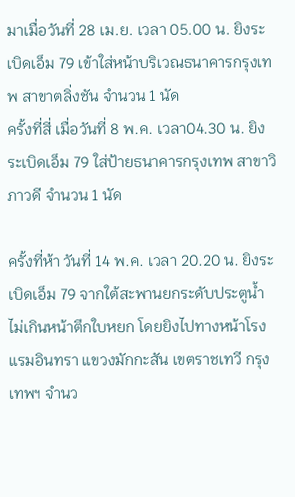มาเมื่อวันที่ 28 เม.ย. เวลา 05.00 น. ยิงระเบิดเอ็ม 79 เข้าใส่หน้าบริเวณธนาคารกรุงเทพ สาขาตลิ่งชัน จำนวน 1 นัด
ครั้งที่สี่ เมื่อวันที่ 8 พ.ค. เวลา04.30 น. ยิงระเบิดเอ็ม 79 ใส่ป้ายธนาคารกรุงเทพ สาขาวิภาวดี จำนวน 1 นัด

ครั้งที่ห้า วันที่ 14 พ.ค. เวลา 20.20 น. ยิงระเบิดเอ็ม 79 จากใต้สะพานยกระดับประตูน้ำ ไม่เกินหน้าตึกใบหยก โดยยิงไปทางหน้าโรงแรมอินทรา แขวงมักกะสัน เขตราชเทวี กรุงเทพฯ จำนว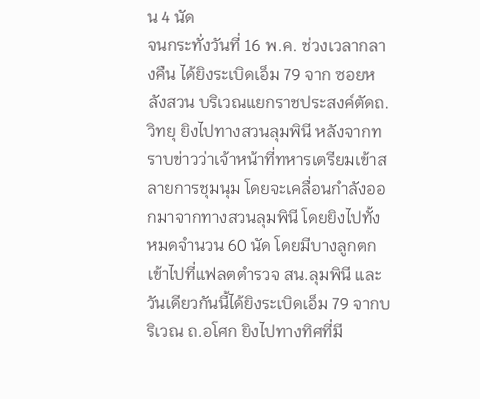น 4 นัด
จนกระทั่งวันที่ 16 พ.ค. ช่วงเวลากลางคืน ได้ยิงระเบิดเอ็ม 79 จาก ซอยหลังสวน บริเวณแยกราชประสงค์ตัดถ.วิทยุ ยิงไปทางสวนลุมพินี หลังจากทราบข่าวว่าเจ้าหน้าที่ทหารเตรียมเข้าสลายการชุมนุม โดยจะเคลื่อนกำลังออกมาจากทางสวนลุมพินี โดยยิงไปทั้งหมดจำนวน 60 นัด โดยมีบางลูกตกเข้าไปที่แฟลตตำรวจ สน.ลุมพินี และวันเดียวกันนี้ได้ยิงระเบิดเอ็ม 79 จากบริเวณ ถ.อโศก ยิงไปทางทิศที่มี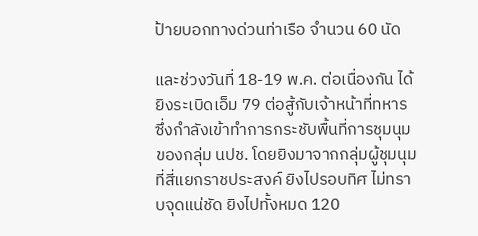ป้ายบอกทางด่วนท่าเรือ จำนวน 60 นัด

และช่วงวันที่ 18-19 พ.ค. ต่อเนื่องกัน ได้ยิงระเบิดเอ็ม 79 ต่อสู้กับเจ้าหน้าที่ทหาร ซึ่งกำลังเข้าทำการกระชับพื้นที่การชุมนุมของกลุ่ม นปช. โดยยิงมาจากกลุ่มผู้ชุมนุมที่สี่แยกราชประสงค์ ยิงไปรอบทิศ ไม่ทราบจุดแน่ชัด ยิงไปทั้งหมด 120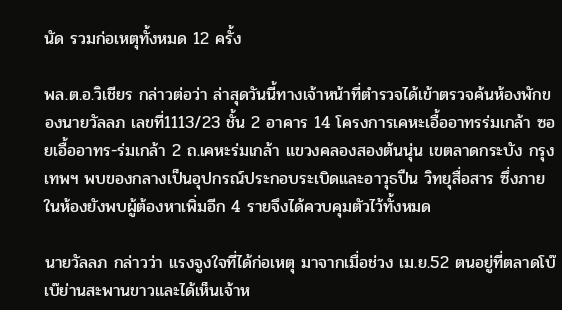นัด รวมก่อเหตุทั้งหมด 12 ครั้ง

พล.ต.อ.วิเชียร กล่าวต่อว่า ล่าสุดวันนี้ทางเจ้าหน้าที่ตำรวจได้เข้าตรวจค้นห้องพักของนายวัลลภ เลขที่1113/23 ชั้น 2 อาคาร 14 โครงการเคหะเอื้ออาทรร่มเกล้า ซอยเอื้ออาทร-ร่มเกล้า 2 ถ.เคหะร่มเกล้า แขวงคลองสองต้นนุ่น เขตลาดกระบัง กรุงเทพฯ พบของกลางเป็นอุปกรณ์ประกอบระเบิดและอาวุธปืน วิทยุสื่อสาร ซึ่งภายในห้องยังพบผู้ต้องหาเพิ่มอีก 4 รายจึงได้ควบคุมตัวไว้ทั้งหมด

นายวัลลภ กล่าวว่า แรงจูงใจที่ได้ก่อเหตุ มาจากเมื่อช่วง เม.ย.52 ตนอยู่ที่ตลาดโบ๊เบ๊ย่านสะพานขาวและได้เห็นเจ้าห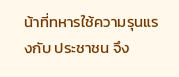น้าที่ทหารใช้ความรุนแรงกับ ประชาชน จึง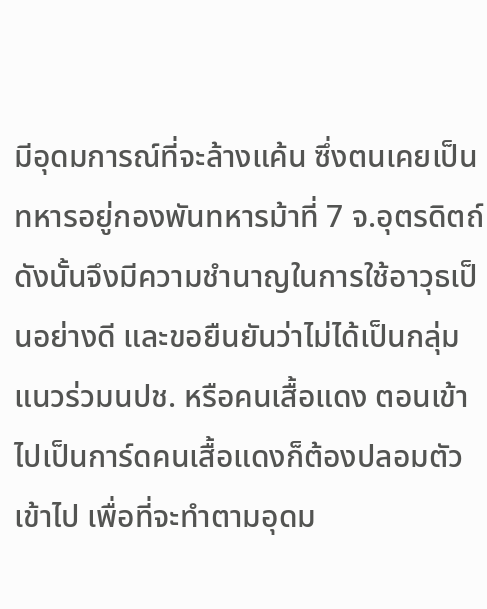มีอุดมการณ์ที่จะล้างแค้น ซึ่งตนเคยเป็นทหารอยู่กองพันทหารม้าที่ 7 จ.อุตรดิตถ์ ดังนั้นจึงมีความชำนาญในการใช้อาวุธเป็นอย่างดี และขอยืนยันว่าไม่ได้เป็นกลุ่มแนวร่วมนปช. หรือคนเสื้อแดง ตอนเข้าไปเป็นการ์ดคนเสื้อแดงก็ต้องปลอมตัวเข้าไป เพื่อที่จะทำตามอุดม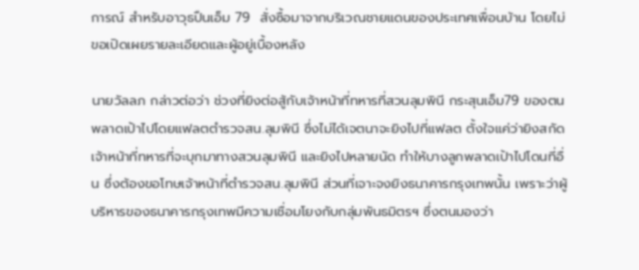การณ์ สำหรับอาวุธปืนเอ็ม 79  สั่งซื้อมาจากบริเวณชายแดนของประเทศเพื่อนบ้าน โดยไม่ขอเปิดเผยรายละเอียดและผู้อยู่เบื้องหลัง

นายวัลลภ กล่าวต่อว่า ช่วงที่ยิงต่อสู้กับเจ้าหน้าที่ทหารที่สวนลุมพินี กระสุนเอ็ม79 ของตนพลาดเป้าไปโดยแฟลตตำรวจสน.ลุมพินี ซึ่งไม่ได้เจตนาจะยิงไปที่แฟลต ตั้งใจแค่ว่ายิงสกัดเจ้าหน้าที่ทหารที่จะบุกมาทางสวนลุมพินี และยิงไปหลายนัด ทำให้บางลูกพลาดเป้าไปโดนที่อื่น ซึ่งต้องขอโทษเจ้าหน้าที่ตำรวจสน.ลุมพินี ส่วนที่เจาะจงยิงธนาคารกรุงเทพนั้น เพราะว่าผู้บริหารของธนาคารกรุงเทพมีความเชื่อมโยงกับกลุ่มพันธมิตรฯ ซึ่งตนมองว่า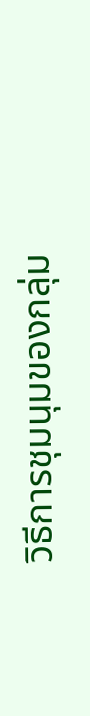วิธีการชุมนุมของกลุ่ม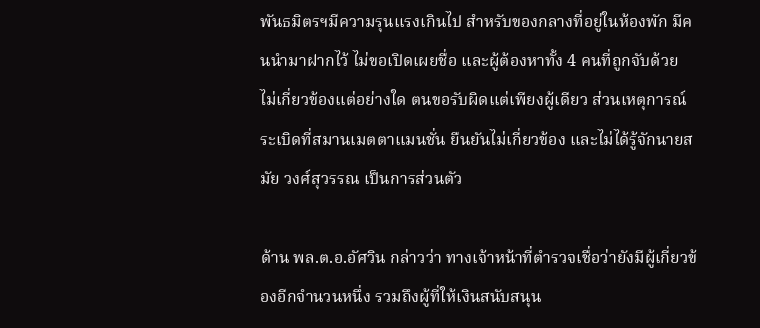พันธมิตรฯมีความรุนแรงเกินไป สำหรับของกลางที่อยู่ในห้องพัก มีคนนำมาฝากไว้ ไม่ขอเปิดเผยชื่อ และผู้ต้องหาทั้ง 4 คนที่ถูกจับด้วย ไม่เกี่ยวข้องแต่อย่างใด ตนขอรับผิดแต่เพียงผู้เดียว ส่วนเหตุการณ์ระเบิดที่สมานเมตตาแมนชั่น ยืนยันไม่เกี่ยวข้อง และไม่ได้รู้จักนายสมัย วงศ์สุวรรณ เป็นการส่วนตัว

ด้าน พล.ต.อ.อัศวิน กล่าวว่า ทางเจ้าหน้าที่ตำรวจเชื่อว่ายังมีผู้เกี่ยวข้องอีกจำนวนหนึ่ง รวมถึงผู้ที่ให้เงินสนับสนุน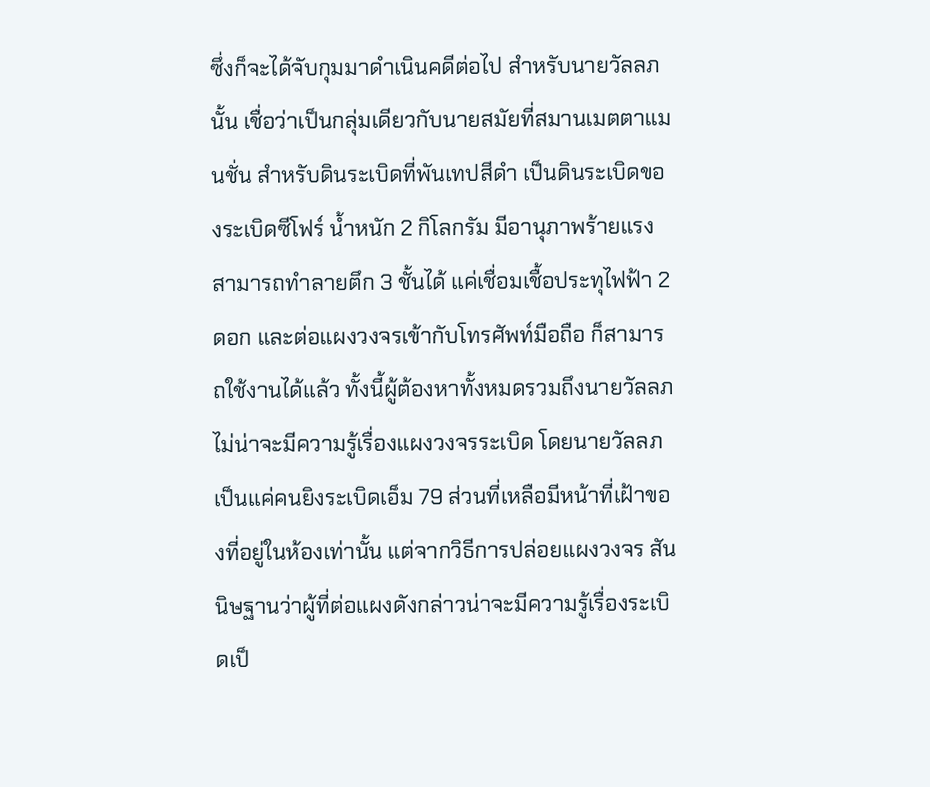ซึ่งก็จะได้จับกุมมาดำเนินคดีต่อไป สำหรับนายวัลลภนั้น เชื่อว่าเป็นกลุ่มเดียวกับนายสมัยที่สมานเมตตาแมนชั่น สำหรับดินระเบิดที่พันเทปสีดำ เป็นดินระเบิดของระเบิดซีโฟร์ น้ำหนัก 2 กิโลกรัม มีอานุภาพร้ายแรงสามารถทำลายตึก 3 ชั้นได้ แค่เชื่อมเชื้อประทุไฟฟ้า 2 ดอก และต่อแผงวงจรเข้ากับโทรศัพท์มือถือ ก็สามารถใช้งานได้แล้ว ทั้งนี้ผู้ต้องหาทั้งหมดรวมถึงนายวัลลภ ไม่น่าจะมีความรู้เรื่องแผงวงจรระเบิด โดยนายวัลลภเป็นแค่คนยิงระเบิดเอ็ม 79 ส่วนที่เหลือมีหน้าที่เฝ้าของที่อยู่ในห้องเท่านั้น แต่จากวิธีการปล่อยแผงวงจร สันนิษฐานว่าผู้ที่ต่อแผงดังกล่าวน่าจะมีความรู้เรื่องระเบิดเป็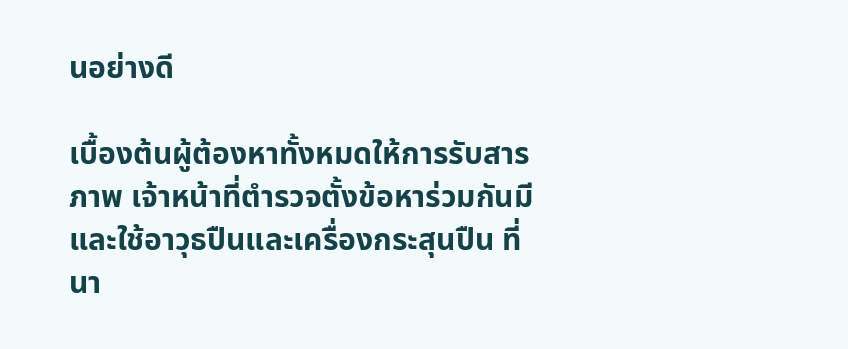นอย่างดี

เบื้องต้นผู้ต้องหาทั้งหมดให้การรับสารภาพ เจ้าหน้าที่ตำรวจตั้งข้อหาร่วมกันมีและใช้อาวุธปืนและเครื่องกระสุนปืน ที่นา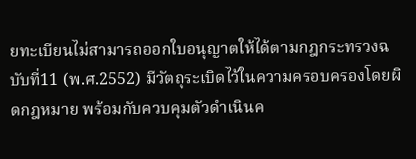ยทะเบียนไม่สามารถออกใบอนุญาตให้ได้ตามกฎกระทรวงฉบับที่11 (พ.ศ.2552) มีวัตถุระเบิดไว้ในความครอบครองโดยผิดกฎหมาย พร้อมกับควบคุมตัวดำเนินค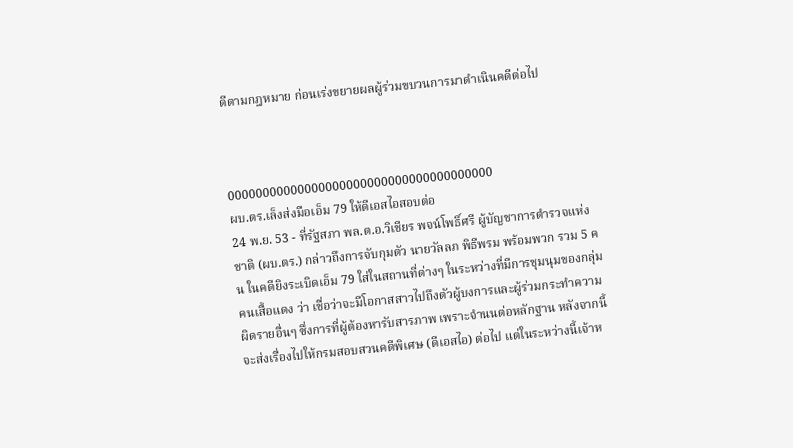ดีตามกฎหมาย ก่อนเร่งขยายผลผู้ร่วมขบวนการมาดำเนินคดีต่อไป



00000000000000000000000000000000000000
ผบ.ตร.เล็งส่งมือเอ็ม 79 ให้ดีเอสไอสอบต่อ
24 พ.ย. 53 - ที่รัฐสภา พล.ต.อ.วิเชียร พจน์โพธิ์ศรี ผู้บัญชาการตำรวจแห่งชาติ (ผบ.ตร.) กล่าวถึงการจับกุมตัว นายวัลลภ พิธีพรม พร้อมพวก รวม 5 คน ในคดียิงระเบิดเอ็ม 79 ใส่ในสถานที่ต่างๆ ในระหว่างที่มีการชุมนุมของกลุ่มคนเสื้อแดง ว่า เชื่อว่าจะมีโอกาสสาวไปถึงตัวผู้บงการและผู้ร่วมกระทำความผิดรายอื่นๆ ซึ่งการที่ผู้ต้องหารับสารภาพ เพราะจำนนต่อหลักฐาน หลังจากนี้ จะส่งเรื่องไปให้กรมสอบสวนคดีพิเศษ (ดีเอสไอ) ต่อไป แต่ในระหว่างนี้เจ้าห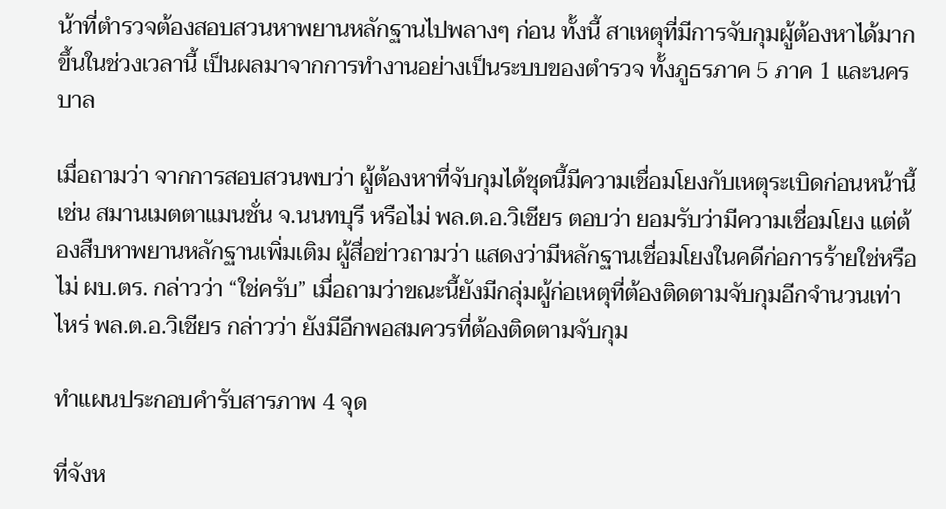น้าที่ตำรวจต้องสอบสวนหาพยานหลักฐานไปพลางๆ ก่อน ทั้งนี้ สาเหตุที่มีการจับกุมผู้ต้องหาได้มากขึ้นในช่วงเวลานี้ เป็นผลมาจากการทำงานอย่างเป็นระบบของตำรวจ ทั้งภูธรภาค 5 ภาค 1 และนครบาล

เมื่อถามว่า จากการสอบสวนพบว่า ผู้ต้องหาที่จับกุมได้ชุดนี้มีความเชื่อมโยงกับเหตุระเบิดก่อนหน้านี้ เช่น สมานเมตตาแมนชั่น จ.นนทบุรี หรือไม่ พล.ต.อ.วิเชียร ตอบว่า ยอมรับว่ามีความเชื่อมโยง แต่ต้องสืบหาพยานหลักฐานเพิ่มเติม ผู้สื่อข่าวถามว่า แสดงว่ามีหลักฐานเชื่อมโยงในคดีก่อการร้ายใช่หรือไม่ ผบ.ตร. กล่าวว่า “ใช่ครับ” เมื่อถามว่าขณะนี้ยังมีกลุ่มผู้ก่อเหตุที่ต้องติดตามจับกุมอีกจำนวนเท่าไหร่ พล.ต.อ.วิเชียร กล่าวว่า ยังมีอีกพอสมควรที่ต้องติดตามจับกุม

ทำแผนประกอบคำรับสารภาพ 4 จุด

ที่จังห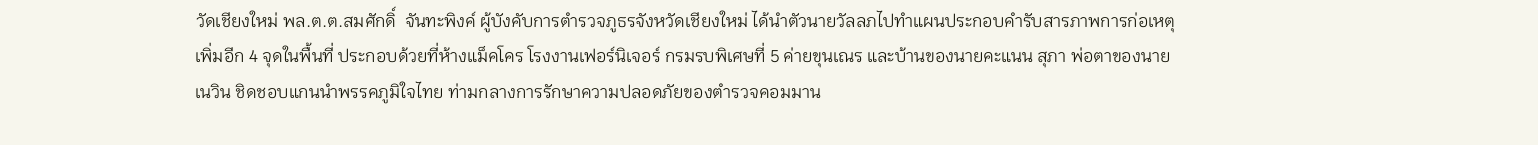วัดเชียงใหม่ พล.ต.ต.สมศักดิ์  จันทะพิงค์ ผู้บังคับการตำรวจภูธรจังหวัดเชียงใหม่ ได้นำตัวนายวัลลภไปทำแผนประกอบคำรับสารภาพการก่อเหตุเพิ่มอีก 4 จุดในพื้นที่ ประกอบด้วยที่ห้างแม็คโคร โรงงานเฟอร์นิเจอร์ กรมรบพิเศษที่ 5 ค่ายขุนเณร และบ้านของนายคะแนน สุภา พ่อตาของนายเนวิน ชิดชอบแกนนำพรรคภูมิใจไทย ท่ามกลางการรักษาความปลอดภัยของตำรวจคอมมาน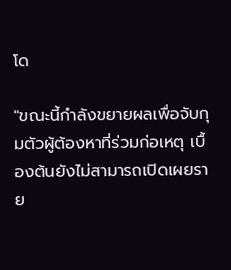โด

"ขณะนี้กำลังขยายผลเพื่อจับกุมตัวผู้ต้องหาที่ร่วมก่อเหตุ เบื้องต้นยังไม่สามารถเปิดเผยราย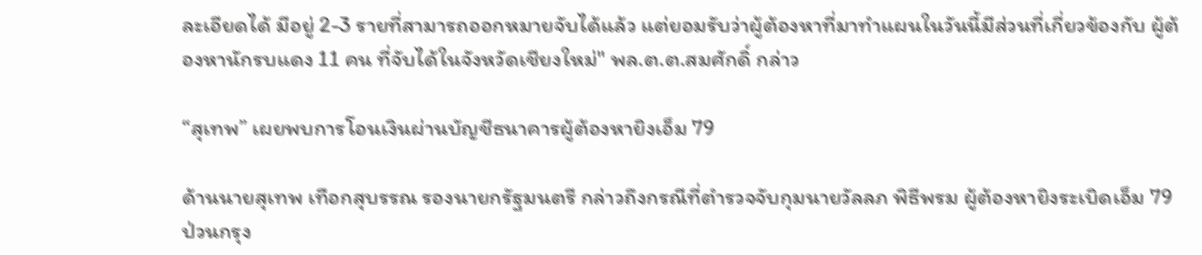ละเอียดได้ มีอยู่ 2-3 รายที่สามารถออกหมายจับได้แล้ว แต่ยอมรับว่าผู้ต้องหาที่มาทำแผนในวันนี้มีส่วนที่เกี่ยวข้องกับ ผู้ต้องหานักรบแดง 11 คน ที่จับได้ในจังหวัดเชียงใหม่" พล.ต.ต.สมศักดิ์ กล่าว

“สุเทพ” เผยพบการโอนเงินผ่านบัญชีธนาคารผู้ต้องหายิงเอ็ม 79

ด้านนายสุเทพ เทือกสุบรรณ รองนายกรัฐมนตรี กล่าวถึงกรณีที่ตำรวจจับกุมนายวัลลภ พิธีพรม ผู้ต้องหายิงระเบิดเอ็ม 79 ป่วนกรุง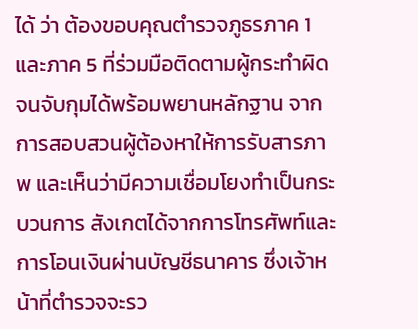ได้ ว่า ต้องขอบคุณตำรวจภูธรภาค 1 และภาค 5 ที่ร่วมมือติดตามผู้กระทำผิด จนจับกุมได้พร้อมพยานหลักฐาน จากการสอบสวนผู้ต้องหาให้การรับสารภาพ และเห็นว่ามีความเชื่อมโยงทำเป็นกระบวนการ สังเกตได้จากการโทรศัพท์และการโอนเงินผ่านบัญชีธนาคาร ซึ่งเจ้าหน้าที่ตำรวจจะรว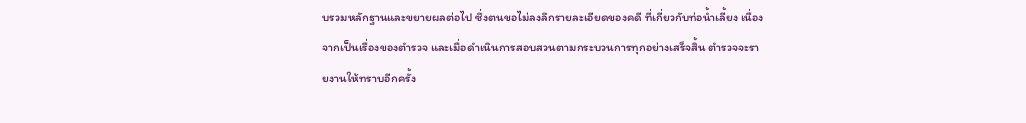บรวมหลักฐานและขยายผลต่อไป ซึ่งตนขอไม่ลงลึกรายละเอียดของคดี ที่เกี่ยวกับท่อน้ำเลี้ยง เนื่องจากเป็นเรื่องของตำรวจ และเมื่อดำเนินการสอบสวนตามกระบวนการทุกอย่างเสร็จสิ้น ตำรวจจะรายงานให้ทราบอีกครั้ง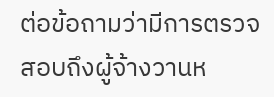ต่อข้อถามว่ามีการตรวจสอบถึงผู้จ้างวานห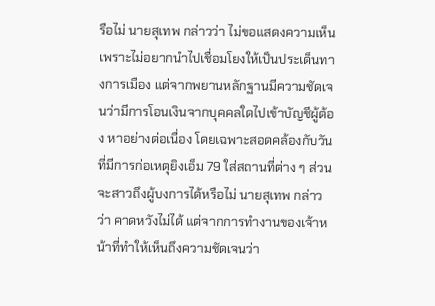รือไม่ นายสุเทพ กล่าวว่า ไม่ขอแสดงความเห็น เพราะไม่อยากนำไปเชื่อมโยงให้เป็นประเด็นทางการเมือง แต่จากพยานหลักฐานมีความชัดเจนว่ามีการโอนเงินจากบุคคลใดไปเข้าบัญชีผู้ต้อง หาอย่างต่อเนื่อง โดยเฉพาะสอดคล้องกับวันที่มีการก่อเหตุยิงเอ็ม 79 ใส่สถานที่ต่าง ๆ ส่วนจะสาวถึงผู้บงการได้หรือไม่ นายสุเทพ กล่าวว่า คาดหวังไม่ได้ แต่จากการทำงานของเจ้าหน้าที่ทำให้เห็นถึงความชัดเจนว่า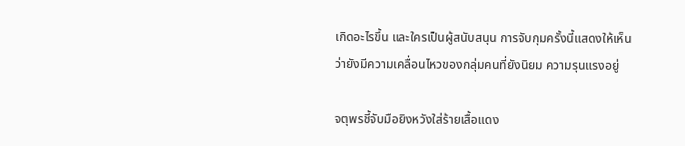เกิดอะไรขึ้น และใครเป็นผู้สนับสนุน การจับกุมครั้งนี้แสดงให้เห็นว่ายังมีความเคลื่อนไหวของกลุ่มคนที่ยังนิยม ความรุนแรงอยู่

จตุพรชี้จับมือยิงหวังใส่ร้ายเสื้อแดง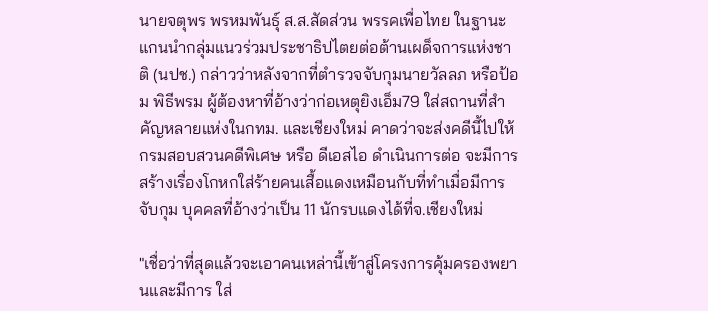นายจตุพร พรหมพันธุ์ ส.ส.สัดส่วน พรรคเพื่อไทย ในฐานะแกนนำกลุ่มแนวร่วมประชาธิปไตยต่อต้านเผด็จการแห่งชาติ (นปช.) กล่าวว่าหลังจากที่ตำรวจจับกุมนายวัลลภ หรือป้อม พิธีพรม ผู้ต้องหาที่อ้างว่าก่อเหตุยิงเอ็ม79 ใส่สถานที่สำคัญหลายแห่งในกทม. และเชียงใหม่ คาดว่าจะส่งคดีนี้ไปให้กรมสอบสวนคดีพิเศษ หรือ ดีเอสไอ ดำเนินการต่อ จะมีการสร้างเรื่องโกหกใส่ร้ายคนเสื้อแดงเหมือนกับที่ทำเมื่อมีการจับกุม บุคคลที่อ้างว่าเป็น 11 นักรบแดงได้ที่จ.เชียงใหม่

"เชื่อว่าที่สุดแล้วจะเอาคนเหล่านี้เข้าสู่โครงการคุ้มครองพยานและมีการ ใส่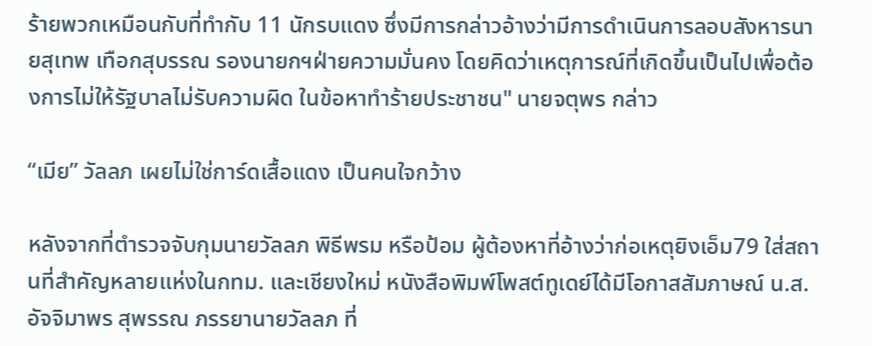ร้ายพวกเหมือนกับที่ทำกับ 11 นักรบแดง ซึ่งมีการกล่าวอ้างว่ามีการดำเนินการลอบสังหารนายสุเทพ เทือกสุบรรณ รองนายกฯฝ่ายความมั่นคง โดยคิดว่าเหตุการณ์ที่เกิดขึ้นเป็นไปเพื่อต้องการไม่ให้รัฐบาลไม่รับความผิด ในข้อหาทำร้ายประชาชน" นายจตุพร กล่าว

“เมีย” วัลลภ เผยไม่ใช่การ์ดเสื้อแดง เป็นคนใจกว้าง

หลังจากที่ตำรวจจับกุมนายวัลลภ พิธีพรม หรือป้อม ผู้ต้องหาที่อ้างว่าก่อเหตุยิงเอ็ม79 ใส่สถานที่สำคัญหลายแห่งในกทม. และเชียงใหม่ หนังสือพิมพ์โพสต์ทูเดย์ได้มีโอกาสสัมภาษณ์ น.ส.อัจจิมาพร สุพรรณ ภรรยานายวัลลภ ที่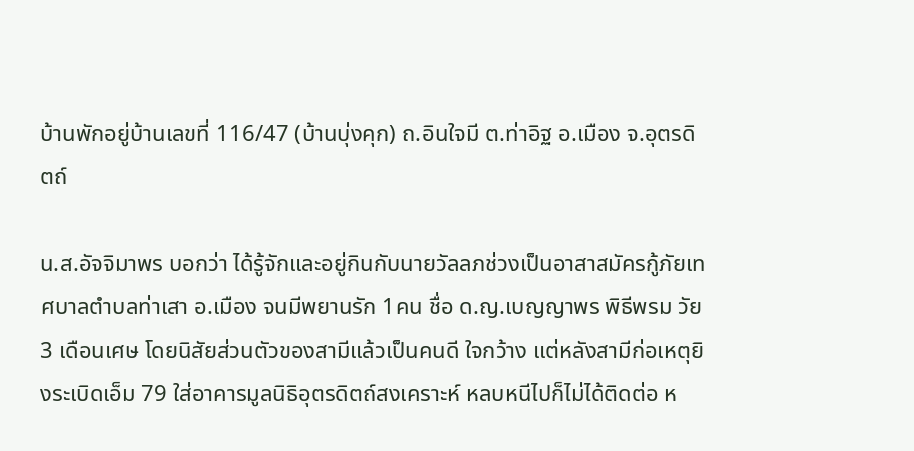บ้านพักอยู่บ้านเลขที่ 116/47 (บ้านบุ่งคุก) ถ.อินใจมี ต.ท่าอิฐ อ.เมือง จ.อุตรดิตถ์

น.ส.อัจจิมาพร บอกว่า ได้รู้จักและอยู่กินกับนายวัลลภช่วงเป็นอาสาสมัครกู้ภัยเทศบาลตำบลท่าเสา อ.เมือง จนมีพยานรัก 1คน ชื่อ ด.ญ.เบญญาพร พิธีพรม วัย 3 เดือนเศษ โดยนิสัยส่วนตัวของสามีแล้วเป็นคนดี ใจกว้าง แต่หลังสามีก่อเหตุยิงระเบิดเอ็ม 79 ใส่อาคารมูลนิธิอุตรดิตถ์สงเคราะห์ หลบหนีไปก็ไม่ได้ติดต่อ ห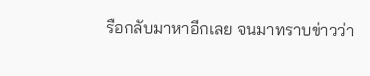รือกลับมาหาอีกเลย จนมาทราบข่าวว่า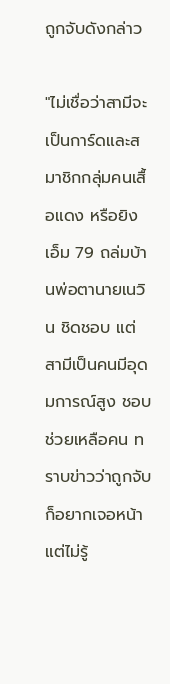ถูกจับดังกล่าว

"ไม่เชื่อว่าสามีจะเป็นการ์ดและสมาชิกกลุ่มคนเสื้อแดง หรือยิงเอ็ม 79 ถล่มบ้านพ่อตานายเนวิน ชิดชอบ แต่สามีเป็นคนมีอุดมการณ์สูง ชอบช่วยเหลือคน ทราบข่าวว่าถูกจับก็อยากเจอหน้าแต่ไม่รู้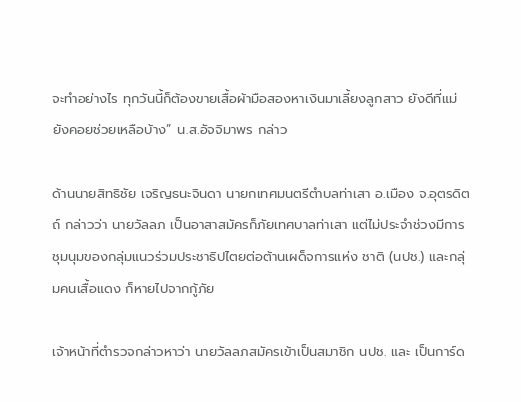จะทำอย่างไร ทุกวันนี้ก็ต้องขายเสื้อผ้ามือสองหาเงินมาเลี้ยงลูกสาว ยังดีที่แม่ยังคอยช่วยเหลือบ้าง” น.ส.อัจจิมาพร กล่าว

ด้านนายสิทธิชัย เจริญธนะจินดา นายกเทศมนตรีตำบลท่าเสา อ.เมือง จ.อุตรดิตถ์ กล่าวว่า นายวัลลภ เป็นอาสาสมัครก็ภัยเทศบาลท่าเสา แต่ไม่ประจำช่วงมีการชุมนุมของกลุ่มแนวร่วมประชาธิปไตยต่อต้านเผด็จการแห่ง ชาติ (นปช.) และกลุ่มคนเสื้อแดง ก็หายไปจากกู้ภัย

เจ้าหน้าที่ตำรวจกล่าวหาว่า นายวัลลภสมัครเข้าเป็นสมาชิก นปช. และ เป็นการ์ด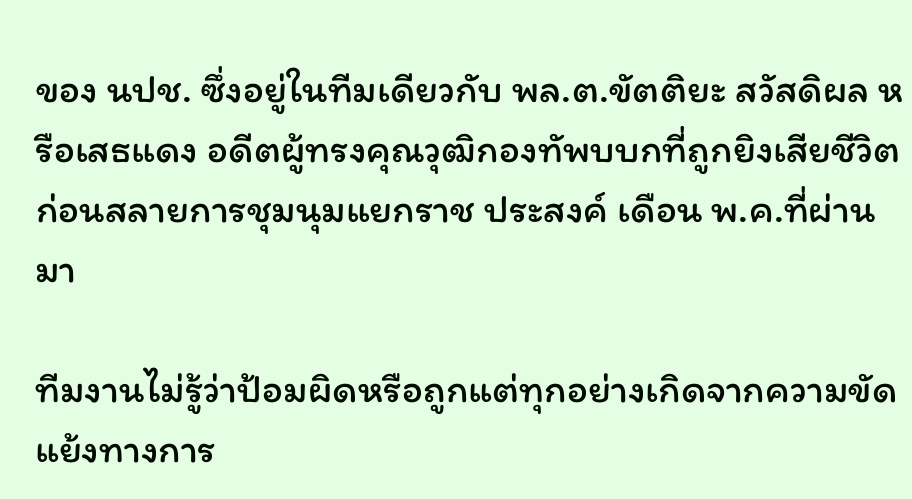ของ นปช. ซึ่งอยู่ในทีมเดียวกับ พล.ต.ขัตติยะ สวัสดิผล หรือเสธแดง อดีตผู้ทรงคุณวุฒิกองทัพบบกที่ถูกยิงเสียชีวิตก่อนสลายการชุมนุมแยกราช ประสงค์ เดือน พ.ค.ที่ผ่านมา

ทีมงานไม่รู้ว่าป้อมผิดหรือถูกแต่ทุกอย่างเกิดจากความขัดแย้งทางการ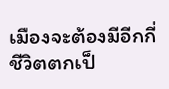เมืองจะต้องมีอีกกี่ชีวิตตกเป็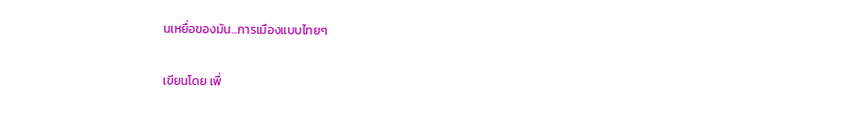นเหยื่อของมัน...การเมืองแบบไทยๆ


เขียนโดย เพื่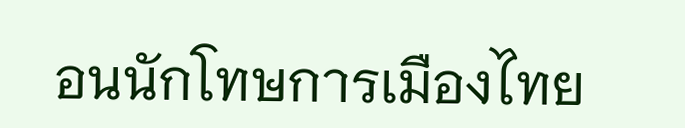อนนักโทษการเมืองไทย